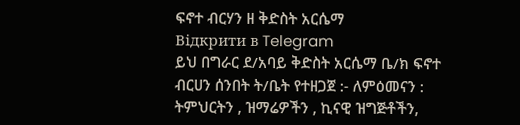ፍኖተ ብርሃን ዘ ቅድስት አርሴማ
Відкрити в Telegram
ይህ በግራር ደ/አባይ ቅድስት አርሴማ ቤ/ክ ፍኖተ ብርሀን ሰንበት ት/ቤት የተዘጋጀ :- ለምዕመናን : ትምህርትን , ዝማሬዎችን , ኪናዊ ዝግጅቶችን,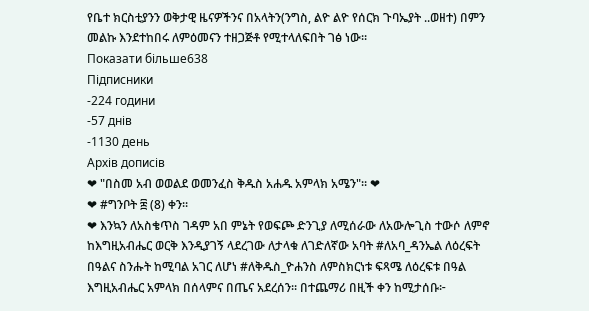የቤተ ክርስቲያንን ወቅታዊ ዜናዎችንና በአላትን(ንግስ, ልዮ ልዮ የሰርክ ጉባኤያት ..ወዘተ) በምን መልኩ እንደተከበሩ ለምዕመናን ተዘጋጅቶ የሚተላለፍበት ገፅ ነው።
Показати більше638
Підписники
-224 години
-57 днів
-1130 день
Архів дописів
❤ "በስመ አብ ወወልደ ወመንፈስ ቅዱስ አሐዱ አምላክ አሜን"። ❤
❤ #ግንቦት ፰ (8) ቀን።
❤ እንኳን ለአስቄጥስ ገዳም አበ ምኔት የወፍጮ ድንጊያ ለሚሰራው ለአውሎጊስ ተውሶ ለምኖ ከእግዚአብሔር ወርቅ እንዲያገኝ ላደረገው ለታላቁ ለገድለኛው አባት #ለአባ_ዳንኤል ለዕረፍት በዓልና ስንሑት ከሚባል አገር ለሆነ #ለቅዱስ_ዮሐንስ ለምስክርነቱ ፍጻሜ ለዕረፍቱ በዓል እግዚአብሔር አምላክ በሰላምና በጤና አደረሰን። በተጨማሪ በዚች ቀን ከሚታሰቡ፦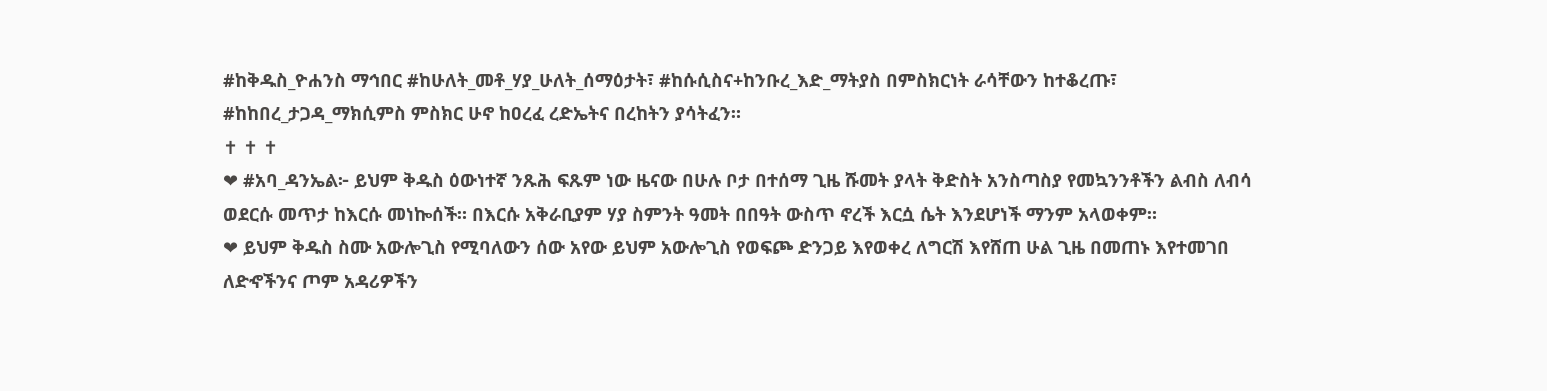#ከቅዱስ_ዮሐንስ ማኅበር #ከሁለት_መቶ_ሃያ_ሁለት_ሰማዕታት፣ #ከሱሲስና+ከንቡረ_እድ_ማትያስ በምስክርነት ራሳቸውን ከተቆረጡ፣ #ከከበረ_ታጋዳ_ማክሲምስ ምስክር ሁኖ ከዐረፈ ረድኤትና በረከትን ያሳትፈን።
✝ ✝ ✝
❤ #አባ_ዳንኤል፦ ይህም ቅዱስ ዕውነተኛ ንጹሕ ፍጹም ነው ዜናው በሁሉ ቦታ በተሰማ ጊዜ ሹመት ያላት ቅድስት አንስጣስያ የመኳንንቶችን ልብስ ለብሳ ወደርሱ መጥታ ከእርሱ መነኰሰች። በእርሱ አቅራቢያም ሃያ ስምንት ዓመት በበዓት ውስጥ ኖረች እርሷ ሴት እንደሆነች ማንም አላወቀም።
❤ ይህም ቅዱስ ስሙ አውሎጊስ የሚባለውን ሰው አየው ይህም አውሎጊስ የወፍጮ ድንጋይ እየወቀረ ለግርሽ እየሸጠ ሁል ጊዜ በመጠኑ እየተመገበ ለድኆችንና ጦም አዳሪዎችን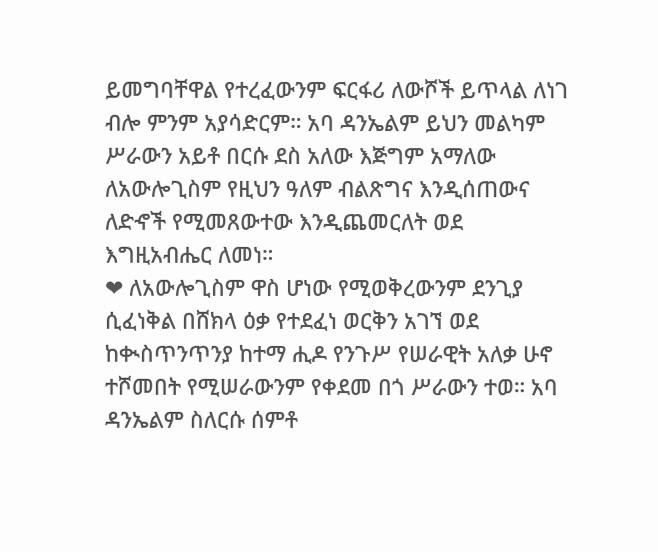ይመግባቸዋል የተረፈውንም ፍርፋሪ ለውሾች ይጥላል ለነገ ብሎ ምንም አያሳድርም። አባ ዳንኤልም ይህን መልካም ሥራውን አይቶ በርሱ ደስ አለው እጅግም አማለው ለአውሎጊስም የዚህን ዓለም ብልጽግና እንዲሰጠውና ለድኆች የሚመጸውተው እንዲጨመርለት ወደ እግዚአብሔር ለመነ።
❤ ለአውሎጊስም ዋስ ሆነው የሚወቅረውንም ደንጊያ ሲፈነቅል በሸክላ ዕቃ የተደፈነ ወርቅን አገኘ ወደ ከቊስጥንጥንያ ከተማ ሒዶ የንጉሥ የሠራዊት አለቃ ሁኖ ተሾመበት የሚሠራውንም የቀደመ በጎ ሥራውን ተወ። አባ ዳንኤልም ስለርሱ ሰምቶ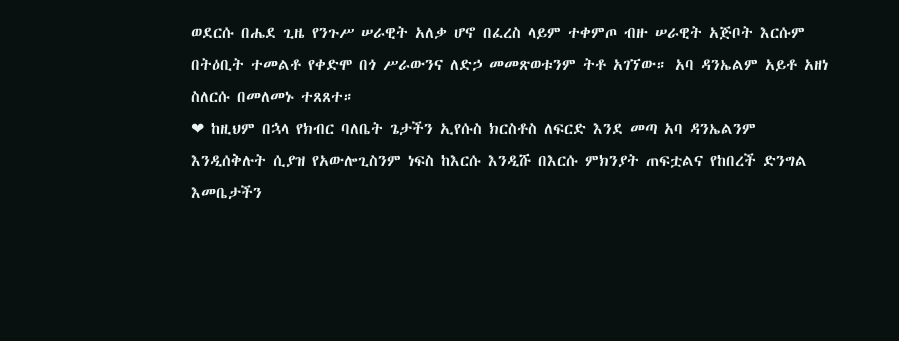ወደርሱ በሔደ ጊዜ የንጉሥ ሠራዊት አለቃ ሆኖ በፈረስ ላይም ተቀምጦ ብዙ ሠራዊት አጅቦት እርሱም በትዕቢት ተመልቶ የቀድሞ በጎ ሥራውንና ለድኃ መመጽወቱንም ትቶ አገኘው። አባ ዳንኤልም አይቶ አዘነ ስለርሱ በመለመኑ ተጸጸተ።
❤ ከዚህም በኋላ የክብር ባለቤት ጌታችን ኢየሱስ ክርስቶስ ለፍርድ እንደ መጣ አባ ዳንኤልንም እንዲሰቅሉት ሲያዝ የአውሎጊስንም ነፍስ ከእርሱ እንዲሹ በእርሱ ምክንያት ጠፍቷልና የከበረች ድንግል እመቤታችን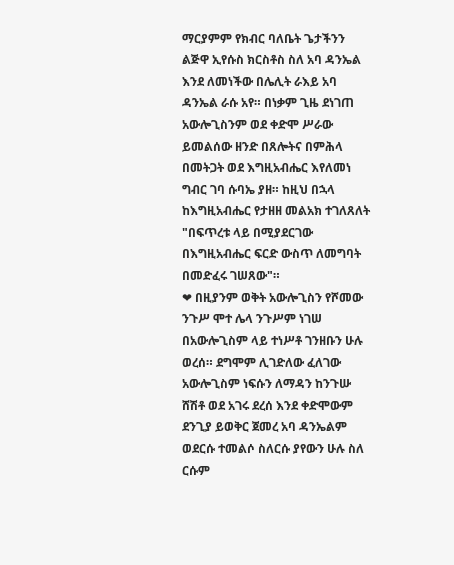ማርያምም የክብር ባለቤት ጌታችንን ልጅዋ ኢየሱስ ክርስቶስ ስለ አባ ዳንኤል እንደ ለመነችው በሌሊት ራእይ አባ ዳንኤል ራሱ አየ። በነቃም ጊዜ ደነገጠ አውሎጊስንም ወደ ቀድሞ ሥራው ይመልሰው ዘንድ በጸሎትና በምሕላ በመትጋት ወደ እግዚአብሔር እየለመነ ግብር ገባ ሱባኤ ያዘ። ከዚህ በኋላ ከእግዚአብሔር የታዘዘ መልአክ ተገለጸለት "በፍጥረቱ ላይ በሚያደርገው በእግዚአብሔር ፍርድ ውስጥ ለመግባት በመድፈሩ ገሠጸው"።
❤ በዚያንም ወቅት አውሎጊስን የሾመው ንጉሥ ሞተ ሌላ ንጉሥም ነገሠ በአውሎጊስም ላይ ተነሥቶ ገንዘቡን ሁሉ ወረሰ። ደግሞም ሊገድለው ፈለገው አውሎጊስም ነፍሱን ለማዳን ከንጉሡ ሸሽቶ ወደ አገሩ ደረሰ እንደ ቀድሞውም ደንጊያ ይወቅር ጀመረ አባ ዳንኤልም ወደርሱ ተመልሶ ስለርሱ ያየውን ሁሉ ስለ ርሱም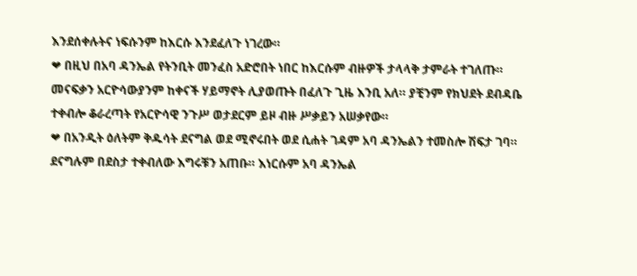እንደሰቀሉትና ነፍሱንም ከእርሱ እንደፈለጉ ነገረው።
❤ በዚህ በአባ ዳንኤል የትንቢት መንፈስ አድሮበት ነበር ከእርሱም ብዙዎች ታላላቅ ታምራት ተገለጡ። መናፍቃን አርዮሳውያንም ከቀናች ሃይማኖት ሊያወጡት በፈለጉ ጊዜ እንቢ አለ። ያቺንም የክህደት ደብዳቤ ተቀብሎ ቆራረጣት የአርዮሳዊ ንጉሥ ወታደርም ይዞ ብዙ ሥቃይን አሠቃየው።
❤ በአንዲት ዕለትም ቅዱሳት ደናግል ወደ ሚኖሩበት ወደ ሲሐት ገዳም አባ ዳንኤልን ተመስሎ ሽፍታ ገባ። ደናግሉም በደስታ ተቀብለው እግሩቹን አጠቡ። እነርሱም አባ ዳንኤል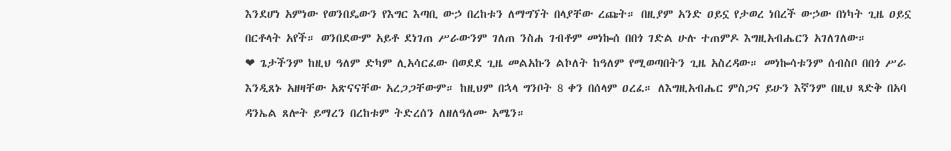እንደሆነ አምነው የወንበዴውን የእግር እጣቢ ውኃ በረከቱን ለማግኘት በላያቸው ረጩት። በዚያም አንድ ዐይኗ የታወረ ነበረች ውኃው በነካት ጊዜ ዐይኗ በርቶላት አየች። ወንበደውም አይቶ ደነገጠ ሥራውንም ገለጠ ንስሐ ገብቶም መነኰሰ በበጎ ገድል ሁሉ ተጠምዶ እግዚአብሔርን አገለገለው።
❤ ጌታችንም ከዚህ ዓለም ድካም ሊአሳርፈው በወደደ ጊዜ መልአኩን ልኮለት ከዓለም የሚወጣበትን ጊዜ አስረዳው። መነኰሳቱንም ሰብስቦ በበጎ ሥራ እንዲጸኑ አዘዛቸው አጽናናቸው አረጋጋቸውም። ከዚህም በኋላ ግንቦት 8 ቀን በሰላም ዐረፈ። ለእግዚአብሔር ምስጋና ይሁን እኛንም በዚህ ጻድቅ በአባ ዳንኤል ጸሎት ይማረን በረከቱም ትድረሰን ለዘለዓለሙ አሜን።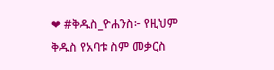❤ #ቅዱስ_ዮሐንስ፦ የዚህም ቅዱስ የአባቱ ስም መቃርስ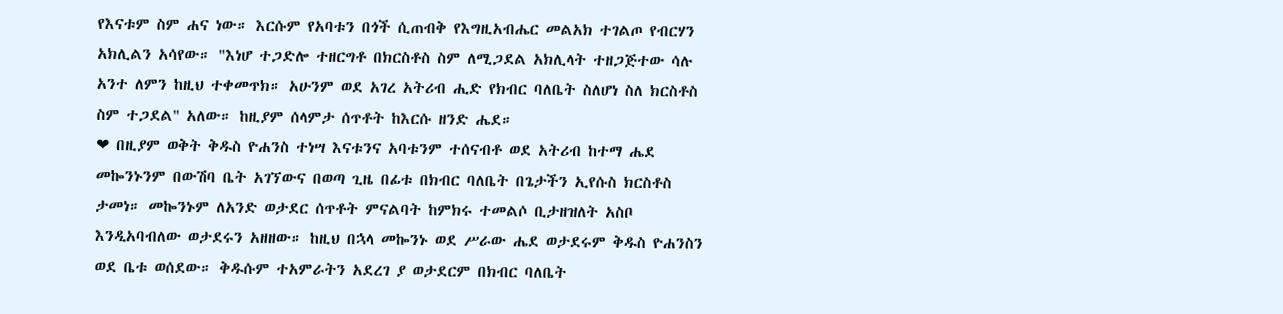የእናቱም ስም ሐና ነው። እርሱም የአባቱን በጎች ሲጠብቅ የእግዚአብሔር መልአክ ተገልጦ የብርሃን አክሊልን አሳየው። "እነሆ ተጋድሎ ተዘርግቶ በክርስቶስ ስም ለሚጋደል አክሊላት ተዘጋጅተው ሳሉ አንተ ለምን ከዚህ ተቀመጥክ። አሁንም ወደ አገረ አትሪብ ሒድ የክብር ባለቤት ስለሆነ ስለ ክርስቶስ ስም ተጋደል" አለው። ከዚያም ሰላምታ ሰጥቶት ከእርሱ ዘንድ ሔደ።
❤ በዚያም ወቅት ቅዱስ ዮሐንስ ተነሣ እናቱንና አባቱንም ተሰናብቶ ወደ አትሪብ ከተማ ሔደ መኰንኑንም በውሽባ ቤት አገኘውና በወጣ ጊዜ በፊቱ በክብር ባለቤት በጌታችን ኢየሱስ ክርስቶስ ታመነ። መኰንኑም ለአንድ ወታደር ሰጥቶት ምናልባት ከምክሩ ተመልሶ ቢታዘዝለት አስቦ እንዲአባብለው ወታደሩን አዘዘው። ከዚህ በኋላ መኰንኑ ወደ ሥራው ሔደ ወታደሩም ቅዱስ ዮሐንስን ወደ ቤቱ ወሰደው። ቅዱሱም ተአምራትን አደረገ ያ ወታደርም በክብር ባለቤት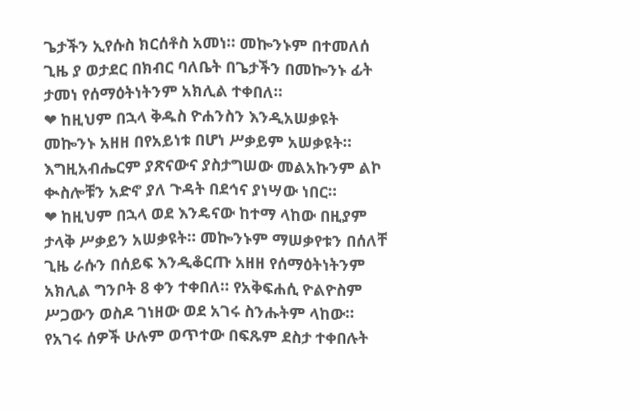ጌታችን ኢየሱስ ክርሰቶስ አመነ። መኰንኑም በተመለሰ ጊዜ ያ ወታደር በክብር ባለቤት በጌታችን በመኰንኑ ፊት ታመነ የሰማዕትነትንም አክሊል ተቀበለ።
❤ ከዚህም በኋላ ቅዱስ ዮሐንስን እንዲአሠቃዩት መኰንኑ አዘዘ በየአይነቱ በሆነ ሥቃይም አሠቃዩት። እግዚአብሔርም ያጽናውና ያስታግሠው መልአኩንም ልኮ ቊስሎቹን አድኖ ያለ ጉዳት በደኅና ያነሣው ነበር።
❤ ከዚህም በኋላ ወደ እንዴናው ከተማ ላከው በዚያም ታላቅ ሥቃይን አሠቃዩት። መኰንኑም ማሠቃየቱን በሰለቸ ጊዜ ራሱን በሰይፍ እንዲቆርጡ አዘዘ የሰማዕትነትንም አክሊል ግንቦት 8 ቀን ተቀበለ። የአቅፍሐሲ ዮልዮስም ሥጋውን ወስዶ ገነዘው ወደ አገሩ ስንሑትም ላከው። የአገሩ ሰዎች ሁሉም ወጥተው በፍጹም ደስታ ተቀበሉት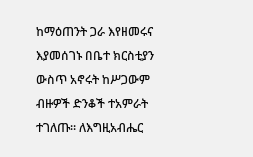ከማዕጠንት ጋራ እየዘመሩና እያመሰገኑ በቤተ ክርስቲያን ውስጥ አኖሩት ከሥጋውም ብዙዎች ድንቆች ተአምራት ተገለጡ። ለእግዚአብሔር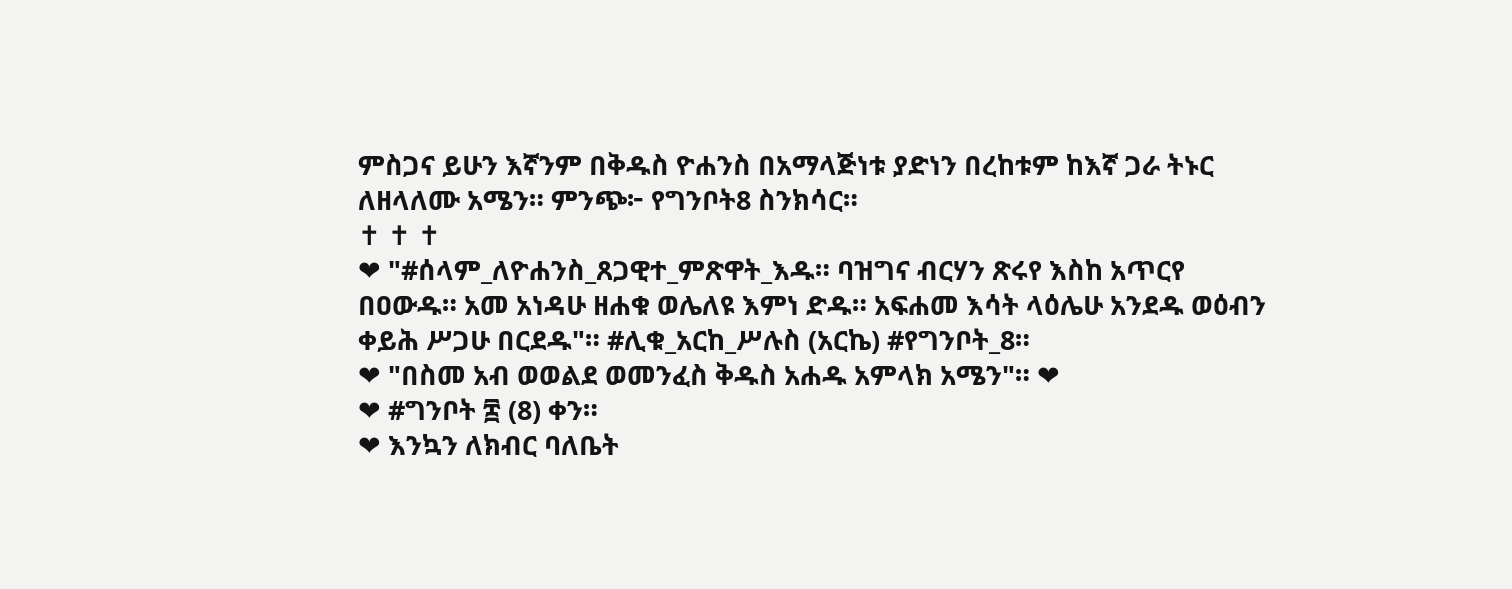ምስጋና ይሁን እኛንም በቅዱስ ዮሐንስ በአማላጅነቱ ያድነን በረከቱም ከእኛ ጋራ ትኑር ለዘላለሙ አሜን። ምንጭ፦ የግንቦት8 ስንክሳር።
✝ ✝ ✝
❤ "#ሰላም_ለዮሐንስ_ጸጋዊተ_ምጽዋት_እዱ። ባዝግና ብርሃን ጽሩየ እስከ አጥርየ በዐውዱ። አመ አነዳሁ ዘሐቁ ወሌለዩ እምነ ድዱ። አፍሐመ እሳት ላዕሌሁ አንደዱ ወዕብን ቀይሕ ሥጋሁ በርደዱ"። #ሊቁ_አርከ_ሥሉስ (አርኬ) #የግንቦት_8።
❤ "በስመ አብ ወወልደ ወመንፈስ ቅዱስ አሐዱ አምላክ አሜን"። ❤
❤ #ግንቦት ፰ (8) ቀን።
❤ እንኳን ለክብር ባለቤት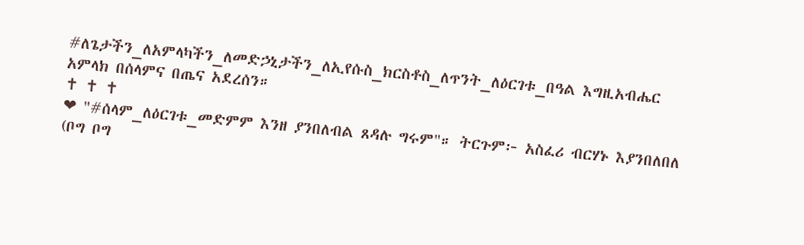#ለጌታችን_ለአምላካችን_ለመድኃኒታችን_ለኢየሱስ_ክርስቶስ_ለጥንት_ለዕርገቱ_በዓል እግዚአብሔር አምላክ በሰላምና በጤና አደረሰን።
✝ ✝ ✝
❤ "#ሰላም_ለዕርገቱ_መድምም እንዘ ያንበለብል ጸዳሉ ግሩም"። ትርጉም፦ አስፈሪ ብርሃኑ እያንበለበለ (ቦግ ቦግ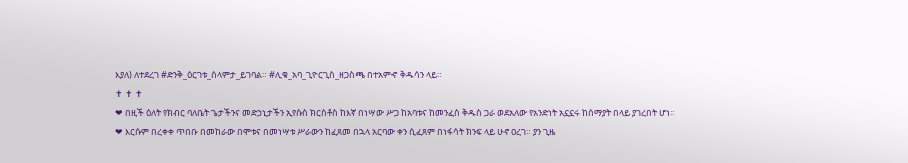እያለ) ለተደረገ #ድንቅ_ዕርገቱ_ሰላምታ_ይገባል። #ሊቁ_አባ_ጊዮርጊስ_ዘጋስጫ በተአምኆ ቅዱሳን ላይ።
✝ ✝ ✝
❤ በዚች ዕለት የክብር ባለቤት ጌታችንና መድኃኒታችን ኢየሱስ ክርስቶስ ከእኛ በነሣው ሥጋ ከአባቱና ከመንፈስ ቅዱስ ጋራ ወደአለው የአንድነት አኗኗሩ ከሰማያት በላይ ያገረበት ሆነ።
❤ እርሱም በረቀቀ ጥበቡ በመከራው በሞቱና በመነሣቱ ሥራውን ከፈጸመ በኋላ አርባው ቀን ሲፈጸም በነፋሳት ክንፍ ላይ ሁኖ ዐረገ። ያን ጊዜ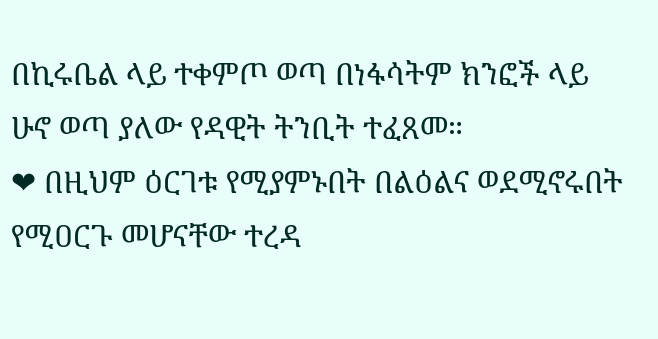በኪሩቤል ላይ ተቀምጦ ወጣ በነፋሳትም ክንፎች ላይ ሁኖ ወጣ ያለው የዳዊት ትንቢት ተፈጸመ።
❤ በዚህም ዕርገቱ የሚያምኑበት በልዕልና ወደሚኖሩበት የሚዐርጉ መሆናቸው ተረዳ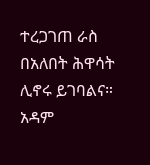ተረጋገጠ ራስ በአለበት ሕዋሳት ሊኖሩ ይገባልና። አዳም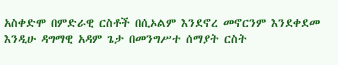አስቀድሞ በምድራዊ ርስቶች በሲኦልም እንደኖረ መኖርንም እንደቀደመ እንዲሁ ዳግማዊ አዳም ጌታ በመንግሥተ ሰማያት ርስት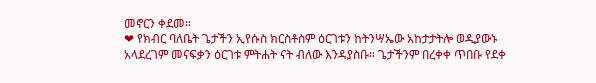መኖርን ቀደመ።
❤ የክብር ባለቤት ጌታችን ኢየሱስ ክርስቶስም ዕርገቱን ከትንሣኤው አከታታትሎ ወዲያውኑ አላደረገም መናፍቃን ዕርገቱ ምትሐት ናት ብለው እንዳያስቡ። ጌታችንም በረቀቀ ጥበቡ የደቀ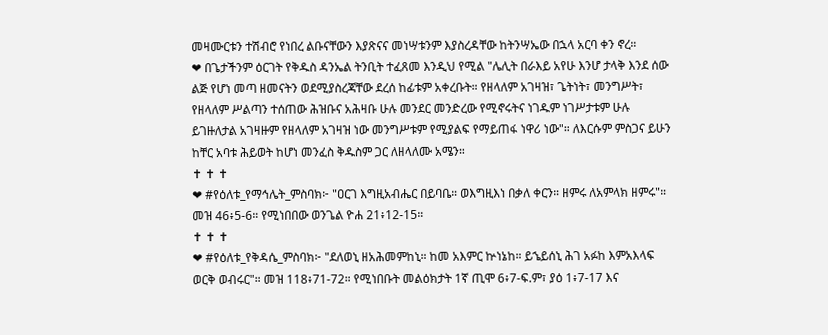መዛሙርቱን ተሽብሮ የነበረ ልቡናቸውን እያጽናና መነሣቱንም እያስረዳቸው ከትንሣኤው በኋላ አርባ ቀን ኖረ።
❤ በጌታችንም ዕርገት የቅዱስ ዳንኤል ትንቢት ተፈጸመ እንዲህ የሚል "ሌሊት በራእይ አየሁ እንሆ ታላቅ እንደ ሰው ልጅ የሆነ መጣ ዘመናትን ወደሚያስረጃቸው ደረሰ ከፊቱም አቀረቡት። የዘላለም አገዛዝ፣ ጌትነት፣ መንግሥት፣ የዘላለም ሥልጣን ተሰጠው ሕዝቡና አሕዛቡ ሁሉ መንደር መንድረው የሚኖሩትና ነገዱም ነገሥታቱም ሁሉ ይገዙለታል አገዛዙም የዘላለም አገዛዝ ነው መንግሥቱም የሚያልፍ የማይጠፋ ነዋሪ ነው"። ለእርሱም ምስጋና ይሁን ከቸር አባቱ ሕይወት ከሆነ መንፈስ ቅዱስም ጋር ለዘላለሙ አሜን።
✝ ✝ ✝
❤ #የዕለቱ_የማኅሌት_ምስባክ፦ "ዐርገ እግዚአብሔር በይባቤ። ወእግዚእነ በቃለ ቀርን። ዘምሩ ለአምላክ ዘምሩ"። መዝ 46፥5-6። የሚነበበው ወንጌል ዮሐ 21፥12-15።
✝ ✝ ✝
❤ #የዕለቱ_የቅዳሴ_ምስባክ፦ "ደለወኒ ዘአሕመምከኒ። ከመ አእምር ኵነኔከ። ይኄይሰኒ ሕገ አፉከ እምአእላፍ ወርቅ ወብሩር"። መዝ 118፥71-72። የሚነበቡት መልዕክታት 1ኛ ጢሞ 6፥7-ፍ.ም፣ ያዕ 1፥7-17 እና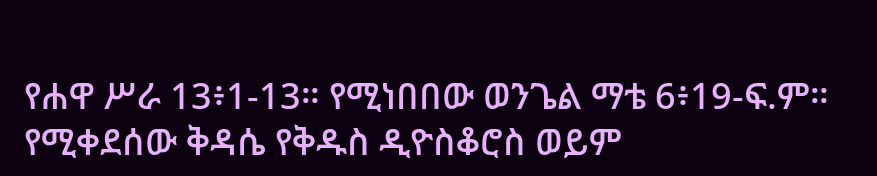የሐዋ ሥራ 13፥1-13። የሚነበበው ወንጌል ማቴ 6፥19-ፍ.ም። የሚቀደሰው ቅዳሴ የቅዱስ ዲዮስቆሮስ ወይም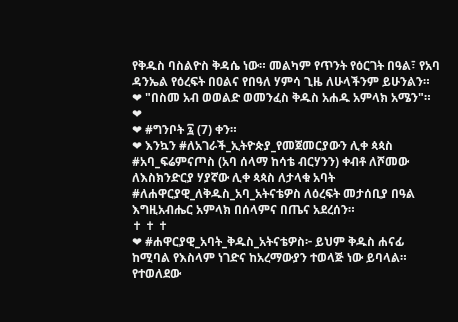የቅዱስ ባስልዮስ ቅዳሴ ነው። መልካም የጥንት የዕርገት በዓል፣ የአባ ዳንኤል የዕረፍት በዐልና የበዓለ ሃምሳ ጊዜ ለሁላችንም ይሁንልን።
❤ "በስመ አብ ወወልድ ወመንፈስ ቅዱስ አሐዱ አምላክ አሜን"። ❤
❤ #ግንቦት ፯ (7) ቀን።
❤ እንኳን #ለአገራች_ኢትዮጵያ_የመጀመርያውን ሊቀ ጳጳስ #አባ_ፍሬምናጦስ (አባ ሰላማ ከሳቴ ብርሃንን) ቀብቶ ለሾመው ለእስክንድርያ ሃያኛው ሊቀ ጳጳስ ለታላቁ አባት #ለሐዋርያዊ_ለቅዱስ_አባ_አትናቴዎስ ለዕረፍት መታሰቢያ በዓል እግዚአብሔር አምላክ በሰላምና በጤና አደረሰን።
✝ ✝ ✝
❤ #ሐዋርያዊ_አባት_ቅዱስ_አትናቴዎስ፦ ይህም ቅዱስ ሐናፊ ከሚባል የእስላም ነገድና ከአረማውያን ተወላጅ ነው ይባላል። የተወለደው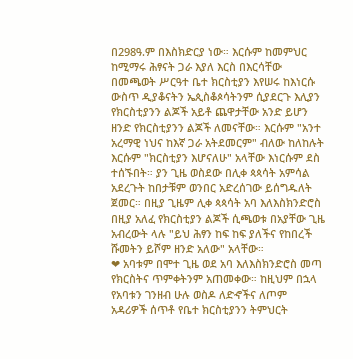በ298ዓ.ም በእስክድርያ ነው። እርሱም ከመምህር ከሚማሩ ሕፃናት ጋራ እያለ እርስ በእርሳቸው በመጫወት ሥርዓተ ቤተ ክርስቲያን እየሠሩ ከእነርሱ ውስጥ ዲያቆናትን ኤጲስቆጶሳትንም ሲያደርጉ እሊያን የክርስቲያንን ልጆች አይቶ ጨዋታቸው አንድ ይሆን ዘንድ የክርስቲያንን ልጆች ለመናቸው። እርሱም "አንተ አረማዊ ነህና ከእኛ ጋራ አትደመርም" ብለው ከለከሉት እርሱም "ክርስቲያን እሆናለሁ" አላቸው እነርሱም ደስ ተሰኙበት። ያን ጊዜ ወስደው በሊቀ ጳጳሳት አምሳል አደረጉት ከበታቹም ወንበር አድረሰገው ይሰግዱለት ጀመር። በዚያ ጊዜም ሊቀ ጳጳሳት አባ እለእስክንድሮስ በዚያ አለፈ የክርስቲያን ልጆች ሲጫወቱ በአያቸው ጊዜ አብረውት ላሉ "ይህ ሕፃን ከፍ ከፍ ያለችና የከበረች ሹመትን ይሾም ዘንድ አለው" አላቸው።
❤ አባቱም በሞተ ጊዜ ወደ አባ እለእስክንድሮስ መጣ የክርስትና ጥምቀትንም አጠመቀው። ከዚህም በኋላ የአባቱን ገንዘብ ሁሉ ወስዶ ለድኆችና ለጦም አዳሪዎች ሰጥቶ የቤተ ክርስቲያንን ትምህርት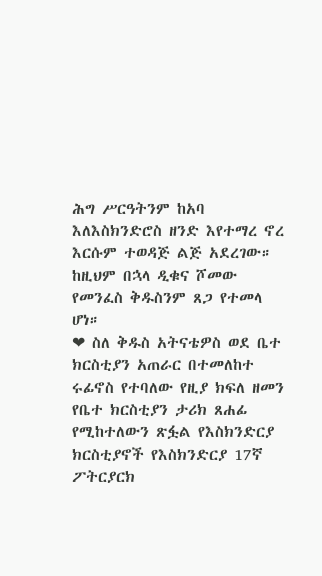ሕግ ሥርዓትንም ከአባ እለእስክንድሮስ ዘንድ እየተማረ ኖረ እርሱም ተወዳጅ ልጅ አደረገው። ከዚህም በኋላ ዲቁና ሾመው የመንፈስ ቅዱስንም ጸጋ የተመላ ሆነ።
❤ ስለ ቅዱስ አትናቴዎስ ወደ ቤተ ክርስቲያን አጠራር በተመለከተ ሩፊኖስ የተባለው የዚያ ክፍለ ዘመን የቤተ ክርስቲያን ታሪክ ጸሐፊ የሚከተለውን ጽፏል የእስክንድርያ ክርስቲያኖች የእስክንድርያ 17ኛ ፖትርያርክ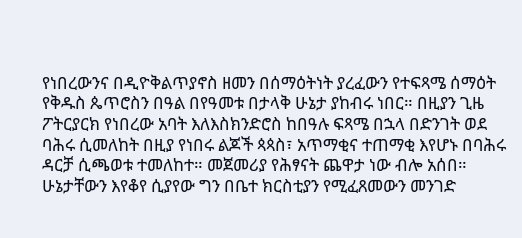የነበረውንና በዲዮቅልጥያኖስ ዘመን በሰማዕትነት ያረፈውን የተፍጻሜ ሰማዕት የቅዱስ ጴጥሮስን በዓል በየዓመቱ በታላቅ ሁኔታ ያከብሩ ነበር። በዚያን ጊዜ ፖትርያርክ የነበረው አባት እለእስክንድሮስ ከበዓሉ ፍጻሜ በኋላ በድንገት ወደ ባሕሩ ሲመለከት በዚያ የነበሩ ልጆች ጳጳስ፣ አጥማቂና ተጠማቂ እየሆኑ በባሕሩ ዳርቻ ሲጫወቱ ተመለከተ። መጀመሪያ የሕፃናት ጨዋታ ነው ብሎ አሰበ። ሁኔታቸውን እየቆየ ሲያየው ግን በቤተ ክርስቲያን የሚፈጸመውን መንገድ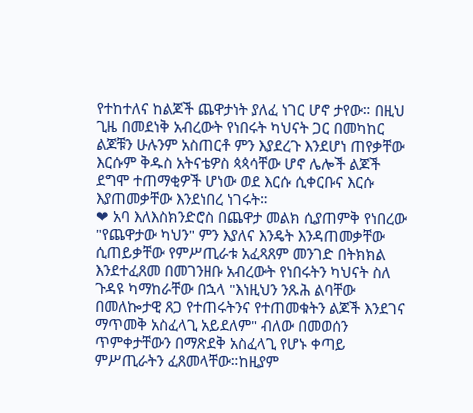የተከተለና ከልጆች ጨዋታነት ያለፈ ነገር ሆኖ ታየው። በዚህ ጊዜ በመደነቅ አብረውት የነበሩት ካህናት ጋር በመካከር ልጆቹን ሁሉንም አስጠርቶ ምን እያደረጉ እንደሆነ ጠየቃቸው እርሱም ቅዱስ አትናቴዎስ ጳጳሳቸው ሆኖ ሌሎች ልጆች ደግሞ ተጠማቂዎች ሆነው ወደ እርሱ ሲቀርቡና እርሱ እያጠመቃቸው እንደነበረ ነገሩት።
❤ አባ እለእስክንድሮስ በጨዋታ መልክ ሲያጠምቅ የነበረው "የጨዋታው ካህን" ምን እያለና እንዴት እንዳጠመቃቸው ሲጠይቃቸው የምሥጢራቱ አፈጻጸም መንገድ በትክክል እንደተፈጸመ በመገንዘቡ አብረውት የነበሩትን ካህናት ስለ ጉዳዩ ካማከራቸው በኋላ "እነዚህን ንጹሕ ልባቸው በመለኰታዊ ጸጋ የተጠሩትንና የተጠመቁትን ልጆች እንደገና ማጥመቅ አስፈላጊ አይደለም" ብለው በመወሰን ጥምቀታቸውን በማጽደቅ አስፈላጊ የሆኑ ቀጣይ ምሥጢራትን ፈጸመላቸው።ከዚያም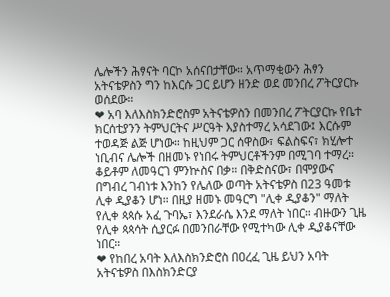ሌሎችን ሕፃናት ባርኮ አሰናበታቸው። አጥማቂውን ሕፃን አትናቴዎስን ግን ከእርሱ ጋር ይሆን ዘንድ ወደ መንበረ ፖትርያርኩ ወሰደው።
❤ አባ እለእስክንድሮስም አትናቴዎስን በመንበረ ፖትርያርኩ የቤተ ክርሰቲያንን ትምህርትና ሥርዓት እያስተማረ አሳደገው፤ እርሱም ተወዳጅ ልጅ ሆነው። ከዚህም ጋር ሰዋስው፣ ፍልስፍና፣ ክሂሎተ ነቢብና ሌሎች በዘመኑ የነበሩ ትምህርቶችንም በሚገባ ተማረ። ቆይቶም ለመዓርገ ምንኵስና በቃ። በቅድስናው፣ በሞያውና በግብረ ገብነቱ እንከን የሌለው ወጣት አትናቴዎስ በ23 ዓመቱ ሊቀ ዲያቆን ሆነ። በዚያ ዘመኑ መዓርግ "ሊቀ ዲያቆን" ማለት የሊቀ ጳጳሱ አፈ ጉባኤ፣ እንደራሴ እንደ ማለት ነበር። ብዙውን ጊዜ የሊቀ ጳጳሳት ሲያርፉ በመንበራቸው የሚተካው ሊቀ ዲያቆናቸው ነበር።
❤ የከበረ አባት እለእስክንድሮስ በዐረፈ ጊዜ ይህን አባት አትናቴዎስ በእስክንድርያ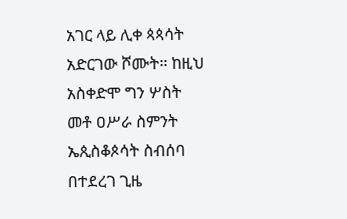አገር ላይ ሊቀ ጳጳሳት አድርገው ሾሙት። ከዚህ አስቀድሞ ግን ሦስት መቶ ዐሥራ ስምንት ኤጲስቆጶሳት ስብሰባ በተደረገ ጊዜ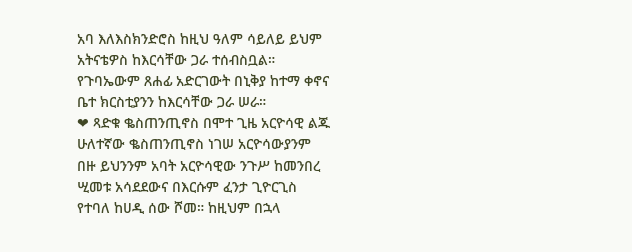አባ እለእስክንድሮስ ከዚህ ዓለም ሳይለይ ይህም አትናቴዎስ ከእርሳቸው ጋራ ተሰብስቧል። የጉባኤውም ጸሐፊ አድርገውት በኒቅያ ከተማ ቀኖና ቤተ ክርስቲያንን ከእርሳቸው ጋራ ሠራ።
❤ ጻድቁ ቈስጠንጢኖስ በሞተ ጊዜ አርዮሳዊ ልጁ ሁለተኛው ቈስጠንጢኖስ ነገሠ አርዮሳውያንም በዙ ይህንንም አባት አርዮሳዊው ንጉሥ ከመንበረ ሢመቱ አሳደደውና በእርሱም ፈንታ ጊዮርጊስ የተባለ ከሀዲ ሰው ሾመ። ከዚህም በኋላ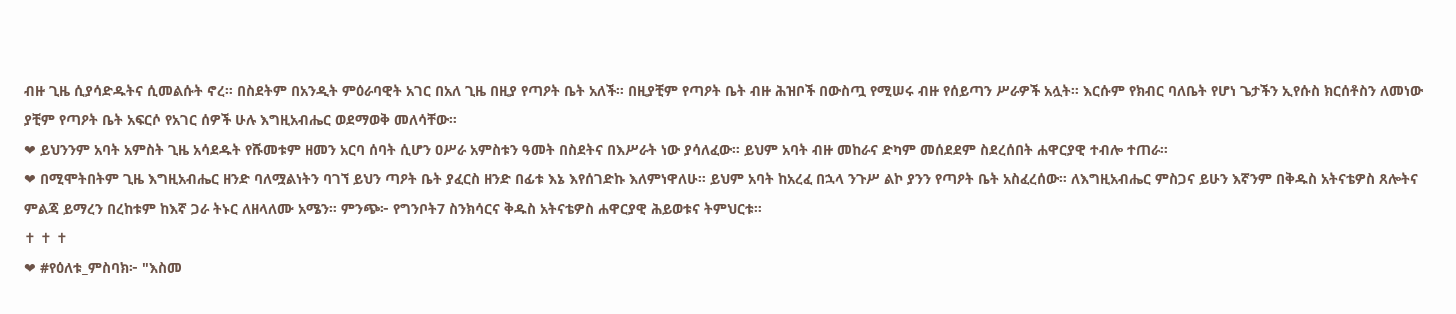ብዙ ጊዜ ሲያሳድዱትና ሲመልሱት ኖረ። በስደትም በአንዲት ምዕራባዊት አገር በአለ ጊዜ በዚያ የጣዖት ቤት አለች። በዚያቺም የጣዖት ቤት ብዙ ሕዝቦች በውስጧ የሚሠሩ ብዙ የሰይጣን ሥራዎች አሏት። እርሱም የክብር ባለቤት የሆነ ጌታችን ኢየሱስ ክርሰቶስን ለመነው ያቺም የጣዖት ቤት አፍርሶ የአገር ሰዎች ሁሉ እግዚአብሔር ወደማወቅ መለሳቸው።
❤ ይህንንም አባት አምስት ጊዜ አሳደዱት የሹመቱም ዘመን አርባ ሰባት ሲሆን ዐሥራ አምስቱን ዓመት በስደትና በእሥራት ነው ያሳለፈው። ይህም አባት ብዙ መከራና ድካም መሰደደም ስደረሰበት ሐዋርያዊ ተብሎ ተጠራ።
❤ በሚሞትበትም ጊዜ እግዚአብሔር ዘንድ ባለሟልነትን ባገኘ ይህን ጣዖት ቤት ያፈርስ ዘንድ በፊቱ እኔ እየሰገድኩ እለምነዋለሁ። ይህም አባት ከአረፈ በኋላ ንጉሥ ልኮ ያንን የጣዖት ቤት አስፈረሰው። ለእግዚአብሔር ምስጋና ይሁን እኛንም በቅዱስ አትናቴዎስ ጸሎትና ምልጃ ይማረን በረከቱም ከእኛ ጋራ ትኑር ለዘላለሙ አሜን። ምንጭ፦ የግንቦት7 ስንክሳርና ቅዱስ አትናቴዎስ ሐዋርያዊ ሕይወቱና ትምህርቱ።
✝ ✝ ✝
❤ #የዕለቱ_ምስባክ፦ "እስመ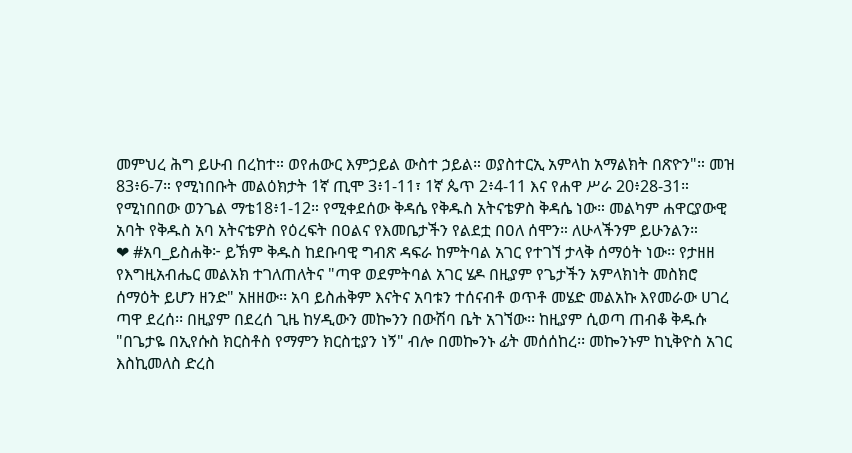መምህረ ሕግ ይሁብ በረከተ። ወየሐውር እምኃይል ውስተ ኃይል። ወያስተርኢ አምላከ አማልክት በጽዮን"። መዝ 83፥6-7። የሚነበቡት መልዕክታት 1ኛ ጢሞ 3፥1-11፣ 1ኛ ጴጥ 2፥4-11 እና የሐዋ ሥራ 20፥28-31። የሚነበበው ወንጌል ማቴ18፥1-12። የሚቀደሰው ቅዳሴ የቅዱስ አትናቴዎስ ቅዳሴ ነው። መልካም ሐዋርያውዊ አባት የቅዱስ አባ አትናቴዎስ የዕረፍት በዐልና የእመቤታችን የልደቷ በዐለ ሰሞን። ለሁላችንም ይሁንልን።
❤ #አባ_ይስሐቅ፦ ይኽም ቅዱስ ከደቡባዊ ግብጽ ዳፍራ ከምትባል አገር የተገኘ ታላቅ ሰማዕት ነው፡፡ የታዘዘ የእግዚአብሔር መልአክ ተገለጠለትና "ጣዋ ወደምትባል አገር ሄዶ በዚያም የጌታችን አምላክነት መስክሮ ሰማዕት ይሆን ዘንድ" አዘዘው፡፡ አባ ይስሐቅም እናትና አባቱን ተሰናብቶ ወጥቶ መሄድ መልአኩ እየመራው ሀገረ ጣዋ ደረሰ፡፡ በዚያም በደረሰ ጊዜ ከሃዲውን መኰንን በውሽባ ቤት አገኘው፡፡ ከዚያም ሲወጣ ጠብቆ ቅዱሱ "በጌታዬ በኢየሱስ ክርስቶስ የማምን ክርስቲያን ነኝ" ብሎ በመኰንኑ ፊት መሰሰከረ፡፡ መኰንኑም ከኒቅዮስ አገር እስኪመለስ ድረስ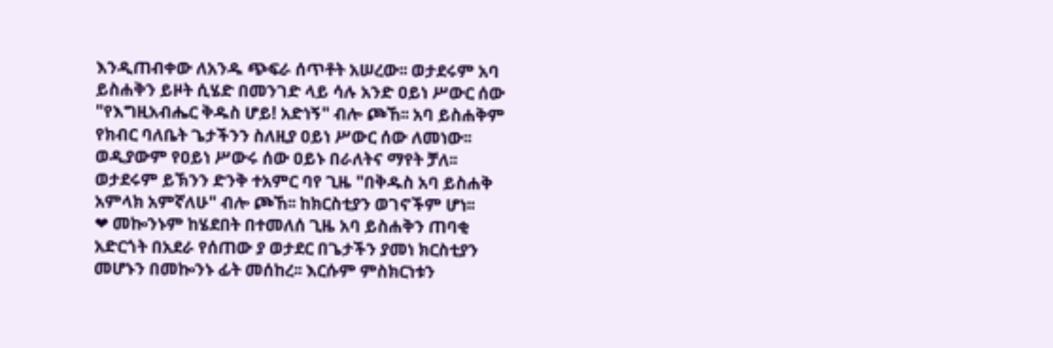እንዲጠብቀው ለአንዱ ጭፍራ ሰጥቶት አሠረው፡፡ ወታደሩም አባ ይስሐቅን ይዞት ሲሄድ በመንገድ ላይ ሳሉ አንድ ዐይነ ሥውር ሰው "የእግዚአብሔር ቅዱስ ሆይ! አድነኝ" ብሎ ጮኸ፡፡ አባ ይስሐቅም የክብር ባለቤት ጌታችንን ስለዚያ ዐይነ ሥውር ሰው ለመነው፡፡ ወዲያውም የዐይነ ሥውሩ ሰው ዐይኑ በራለትና ማየት ቻለ፡፡ ወታደሩም ይኽንን ድንቅ ተአምር ባየ ጊዜ "በቅዱስ አባ ይስሐቅ አምላክ አምኛለሁ" ብሎ ጮኸ፡፡ ከክርስቲያን ወገኖችም ሆነ፡፡
❤ መኰንኑም ከሄደበት በተመለሰ ጊዜ አባ ይስሐቅን ጠባቂ አድርጎት በአደራ የሰጠው ያ ወታደር በጌታችን ያመነ ክርስቲያን መሆኑን በመኰንኑ ፊት መሰከረ፡፡ እርሱም ምስክርነቱን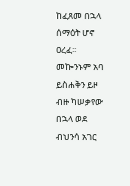ከፈጸመ በኋላ ሰማዕት ሆኖ ዐረፈ፡፡ መኰንኑም አባ ይስሐቅን ይዞ ብዙ ካሠቃየው በኋላ ወደ ብህንሳ አገር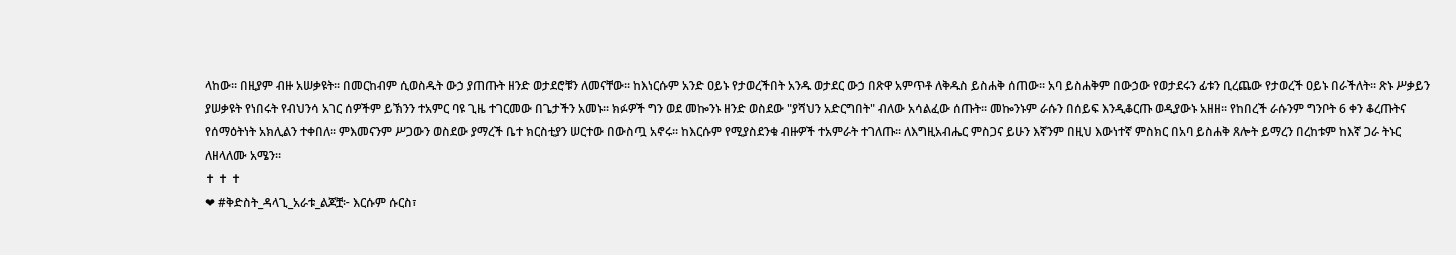ላከው፡፡ በዚያም ብዙ አሠቃዩት፡፡ በመርከብም ሲወስዱት ውኃ ያጠጡት ዘንድ ወታደሮቹን ለመናቸው፡፡ ከእነርሱም አንድ ዐይኑ የታወረችበት አንዱ ወታደር ውኃ በጽዋ አምጥቶ ለቅዱስ ይስሐቅ ሰጠው፡፡ አባ ይስሐቅም በውኃው የወታደሩን ፊቱን ቢረጨው የታወረች ዐይኑ በራችለት፡፡ ጽኑ ሥቃይን ያሠቃዩት የነበሩት የብህንሳ አገር ሰዎችም ይኽንን ተአምር ባዩ ጊዜ ተገርመው በጌታችን አመኑ፡፡ ክፉዎች ግን ወደ መኰንኑ ዘንድ ወስደው "ያሻህን አድርግበት" ብለው አሳልፈው ሰጡት፡፡ መኰንኑም ራሱን በሰይፍ እንዲቆርጡ ወዲያውኑ አዘዘ፡፡ የከበረች ራሱንም ግንቦት 6 ቀን ቆረጡትና የሰማዕትነት አክሊልን ተቀበለ፡፡ ምእመናንም ሥጋውን ወስደው ያማረች ቤተ ክርስቲያን ሠርተው በውስጧ አኖሩ፡፡ ከእርሱም የሚያስደንቁ ብዙዎች ተአምራት ተገለጡ፡፡ ለእግዚአብሔር ምስጋና ይሁን እኛንም በዚህ እውነተኛ ምስክር በአባ ይስሐቅ ጸሎት ይማረን በረከቱም ከእኛ ጋራ ትኑር ለዘላለሙ አሜን።
✝ ✝ ✝
❤ #ቅድስት_ዳላጊ_አራቱ_ልጆቿ፦ እርሱም ሱርስ፣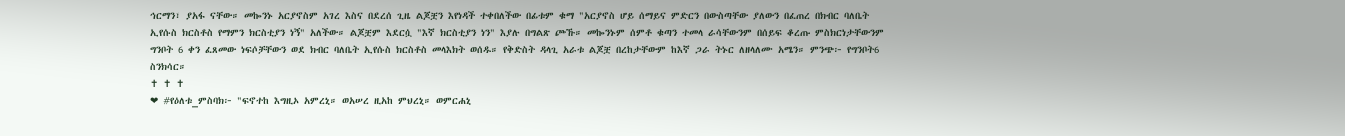ኅርማን፣ ያአፋ ናቸው። መኰንኑ አርያኖስም አገረ እስና በደረሰ ጊዜ ልጆቿን እየነዳች ተቀበለችው በፊቱም ቁማ "አርያኖስ ሆይ ሰማይና ምድርን በውስጣቸው ያለውን በፈጠረ በክብር ባለቤት ኢየሱስ ክርስቶስ የማምን ክርስቲያን ነኝ" አለችው። ልጆቿም እደርሷ "እኛ ክርስቲያን ነን" እያሉ በግልጽ ጮኹ። መኰንኑም ሰምቶ ቁጣን ተመላ ራሳቸውንም በሰይፍ ቆረጡ ምስክርነታቸውንም ግንቦት 6 ቀን ፈጸመው ነፍሶቻቸውን ወደ ክብር ባለቤት ኢየሱስ ክርስቶስ መላእክት ወሰዱ። የቅድስት ዳላጊ አራቱ ልጆቿ በረከታቸውም ከእኛ ጋራ ትኑር ለዘላለሙ አሜን። ምንጭ፦ የግንቦት6 ስንክሳር።
✝ ✝ ✝
❤ #የዕለቱ_ምስባክ፦ "ፍኖተከ እግዚኦ አምረኒ። ወአሠረ ዚአከ ምህረኒ። ወምርሐኒ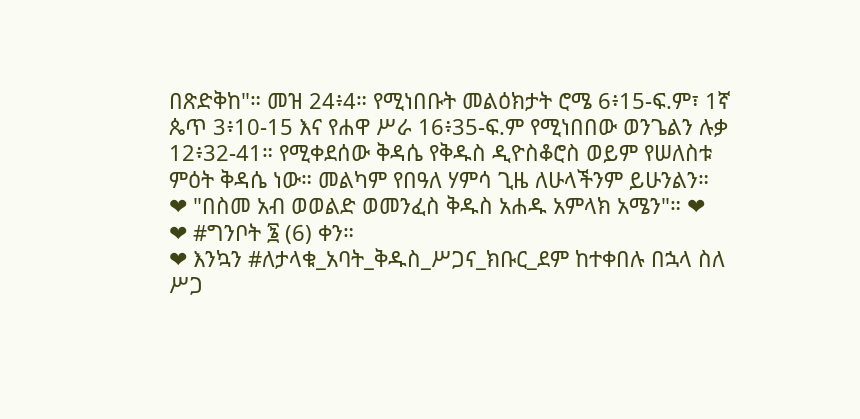በጽድቅከ"። መዝ 24፥4። የሚነበቡት መልዕክታት ሮሜ 6፥15-ፍ.ም፣ 1ኛ ጴጥ 3፥10-15 እና የሐዋ ሥራ 16፥35-ፍ.ም የሚነበበው ወንጌልን ሉቃ 12፥32-41። የሚቀደሰው ቅዳሴ የቅዱስ ዲዮስቆሮስ ወይም የሠለስቱ ምዕት ቅዳሴ ነው። መልካም የበዓለ ሃምሳ ጊዜ ለሁላችንም ይሁንልን።
❤ "በስመ አብ ወወልድ ወመንፈስ ቅዱስ አሐዱ አምላክ አሜን"። ❤
❤ #ግንቦት ፮ (6) ቀን።
❤ እንኳን #ለታላቁ_አባት_ቅዱስ_ሥጋና_ክቡር_ደም ከተቀበሉ በኋላ ስለ ሥጋ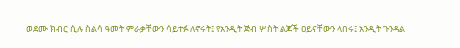ወደሙ ክብር ሲሉ ስልሳ ዓመት ምራቃቸውን ሳይተፉ ለኖሩት፤ የአንዲት ጅብ ሦስት ልጆች ዐይናቸውን ላበሩ፤ አንዲት ጉንዳል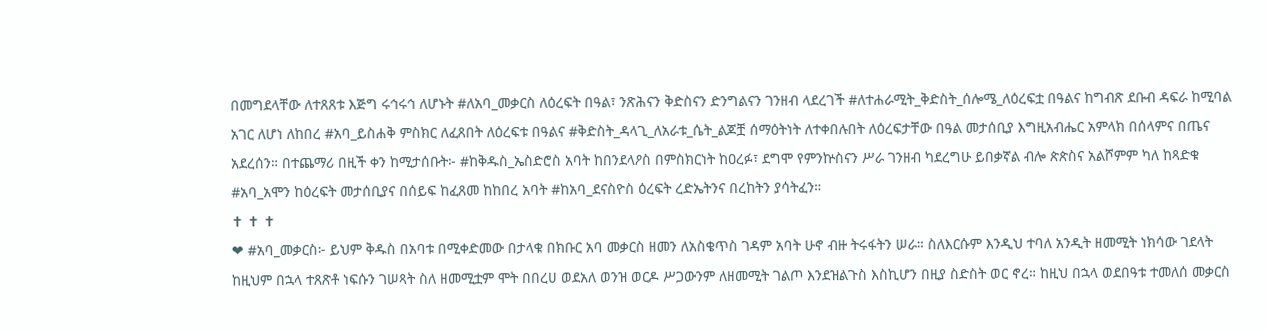በመግደላቸው ለተጸጸቱ እጅግ ሩኅሩኅ ለሆኑት #ለአባ_መቃርስ ለዕረፍት በዓል፣ ንጽሕናን ቅድስናን ድንግልናን ገንዘብ ላደረገች #ለተሐራሚት_ቅድስት_ሰሎሜ_ለዕረፍቷ በዓልና ከግብጽ ደቡብ ዳፍራ ከሚባል አገር ለሆነ ለከበረ #አባ_ይስሐቅ ምስክር ለፈጸበት ለዕረፍቱ በዓልና #ቅድስት_ዳላጊ_ለአራቱ_ሴት_ልጆቿ ሰማዕትነት ለተቀበሉበት ለዕረፍታቸው በዓል መታሰቢያ እግዚአብሔር አምላክ በሰላምና በጤና አደረሰን። በተጨማሪ በዚች ቀን ከሚታሰቡት፦ #ከቅዱስ_ኤስድሮስ አባት ከበንደላዖስ በምስክርነት ከዐረፉ፣ ደግሞ የምንኵስናን ሥራ ገንዘብ ካደረግሁ ይበቃኛል ብሎ ጵጵስና አልሾምም ካለ ከጻድቁ #አባ_አሞን ከዕረፍት መታሰቢያና በሰይፍ ከፈጸመ ከከበረ አባት #ከአባ_ደናስዮስ ዕረፍት ረድኤትንና በረከትን ያሳትፈን።
✝ ✝ ✝
❤ #አባ_መቃርስ፦ ይህም ቅዱስ በአባቱ በሚቀድመው በታላቁ በክቡር አባ መቃርስ ዘመን ለአስቄጥስ ገዳም አባት ሁኖ ብዙ ትሩፋትን ሠራ። ስለእርሱም እንዲህ ተባለ አንዲት ዘመሚት ነክሳው ገደላት ከዚህም በኋላ ተጸጽቶ ነፍሱን ገሠጻት ስለ ዘመሚቷም ሞት በበረሀ ወደአለ ወንዝ ወርዶ ሥጋውንም ለዘመሚት ገልጦ እንደዝልጉስ እስኪሆን በዚያ ስድስት ወር ኖረ። ከዚህ በኋላ ወደበዓቱ ተመለሰ መቃርስ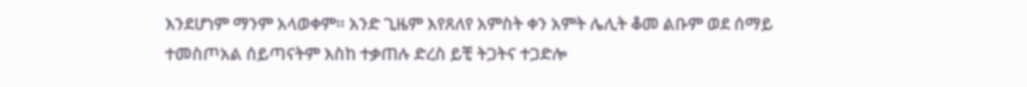እንደሆነም ማንም አላወቀም። አንድ ጊዜም እየጸለየ አምስት ቀን አምት ሌሊት ቆመ ልቡም ወደ ሰማይ ተመስጦአል ሰይጣናትም እስከ ተቃጠሉ ድረስ ይቺ ትጋትና ተጋድሎ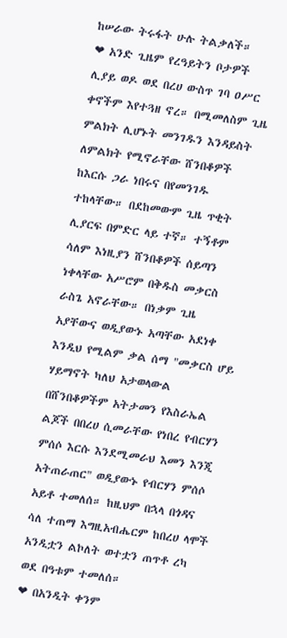ከሠራው ትሩፋት ሁሉ ትልቃለች።
❤ አንድ ጊዜም የረዓይትን ቦታዎች ሊያይ ወዶ ወደ በረሀ ውስጥ ገባ ዐሥር ቀኖችም እየተጓዘ ኖረ። በሚመለስም ጊዜ ምልክት ሊሆኑት መንገዱን እንዳይስት ለምልክት የሚኖራቸው ሸንበቆዎች ከእርሱ ጋራ ነበሩና በየመንገዱ ተከላቸው። በደከመውም ጊዜ ጥቂት ሊያርፍ በምድር ላይ ተኛ። ተኝቶም ሳለም እነዚያን ሸንበቆዎች ሰይጣን ነቀላቸው አሥሮም በቅዱስ መቃርስ ራስጌ አኖራቸው። በነቃም ጊዜ አያቸውና ወዲያውኑ አጣቸው አደነቀ እንዲህ የሚልም ቃል ሰማ "መቃርስ ሆይ ሃይማኖት ካለህ አታወላውል በሸንበቆዎችም አትታመን የእስራኤል ልጆች በበረሀ ሲመራቸው የነበረ የብርሃን ምሰሶ እርሱ እንደሚመራህ እመን እንጂ አትጠራጠር" ወዲያውኑ የብርሃን ምሰሶ አይቶ ተመለሰ። ከዚህም በኋላ በጎዳና ሳለ ተጠማ እግዚአብሔርም ከበረሀ ላሞች አንዲቷን ልኮለት ወተቷን ጠጥቶ ረካ ወደ በዓቱም ተመለሰ።
❤ በአንዲት ቀንም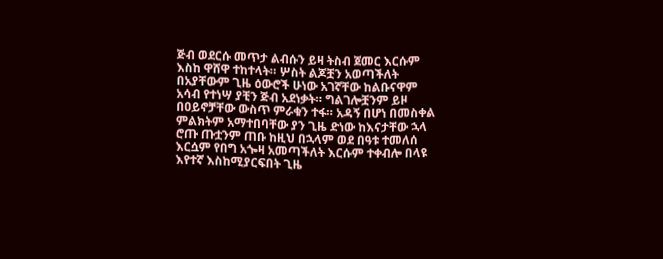ጅብ ወደርሱ መጥታ ልብሱን ይዛ ትስብ ጀመር እርሱም እስከ ዋሸዋ ተከተላት። ሦስት ልጆቿን አወጣችለት በአያቸውም ጊዜ ዕውሮች ሁነው አገኛቸው ከልቡናዋም አሳብ የተነሣ ያቺን ጅብ አደነቃት። ግልገሎቿንም ይዞ በዐይኖቻቸው ውስጥ ምራቁን ተፋ። አዳኝ በሆነ በመስቀል ምልክትም አማተበባቸው ያን ጊዜ ድነው ከእናታቸው ኋላ ሮጡ ጡቷንም ጠቡ ከዚህ በኋላም ወደ በዓቱ ተመለሰ እርሷም የበግ አጐዛ አመጣችለት እርሱም ተቀብሎ በላዩ እየተኛ እስከሚያርፍበት ጊዜ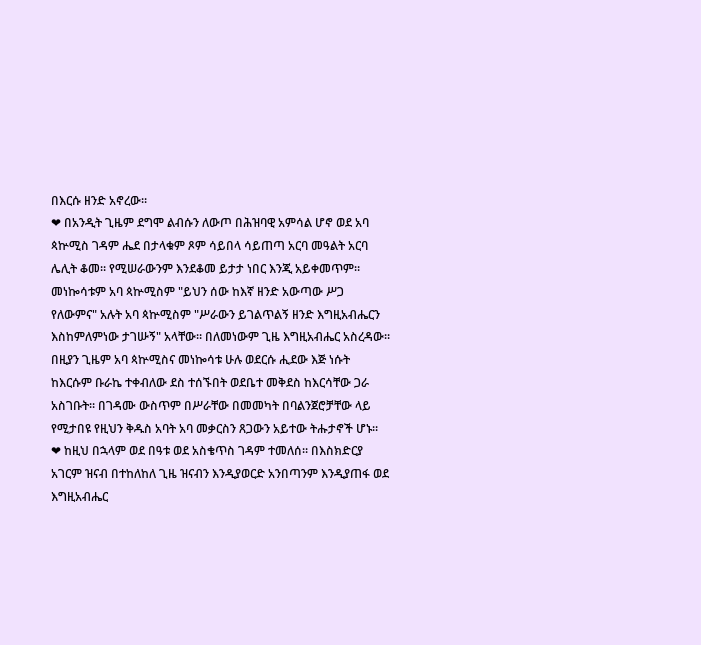በእርሱ ዘንድ አኖረው።
❤ በአንዲት ጊዜም ደግሞ ልብሱን ለውጦ በሕዝባዊ አምሳል ሆኖ ወደ አባ ጳኵሚስ ገዳም ሔደ በታላቁም ጾም ሳይበላ ሳይጠጣ አርባ መዓልት አርባ ሌሊት ቆመ። የሚሠራውንም እንደቆመ ይታታ ነበር እንጂ አይቀመጥም። መነኰሳቱም አባ ጳኵሚስም "ይህን ሰው ከእኛ ዘንድ አውጣው ሥጋ የለውምና" አሉት አባ ጳኵሚስም "ሥራውን ይገልጥልኝ ዘንድ እግዚአብሔርን እስከምለምነው ታገሡኝ" አላቸው። በለመነውም ጊዜ እግዚአብሔር አስረዳው። በዚያን ጊዜም አባ ጳኵሚስና መነኰሳቱ ሁሉ ወደርሱ ሒደው እጅ ነሱት ከእርሱም ቡራኬ ተቀብለው ደስ ተሰኙበት ወደቤተ መቅደስ ከእርሳቸው ጋራ አስገቡት። በገዳሙ ውስጥም በሥራቸው በመመካት በባልንጀሮቻቸው ላይ የሚታበዩ የዚህን ቅዱስ አባት አባ መቃርስን ጸጋውን አይተው ትሑታኖች ሆኑ።
❤ ከዚህ በኋላም ወደ በዓቱ ወደ አስቄጥስ ገዳም ተመለሰ። በእስክድርያ አገርም ዝናብ በተከለከለ ጊዜ ዝናብን እንዲያወርድ አንበጣንም እንዲያጠፋ ወደ እግዚአብሔር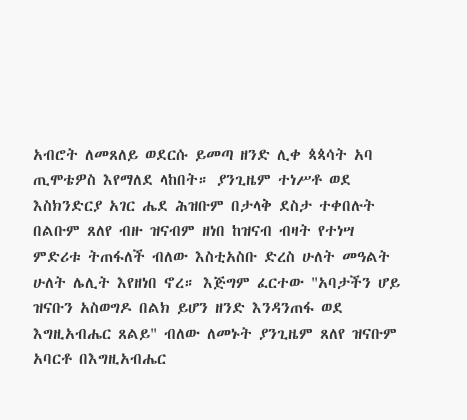አብሮት ለመጸለይ ወደርሱ ይመጣ ዘንድ ሊቀ ጳጳሳት አባ ጢሞቴዎስ እየማለደ ላከበት። ያንጊዜም ተነሥቶ ወደ እስክንድርያ አገር ሔደ ሕዝቡም በታላቅ ደስታ ተቀበሉት በልቡም ጸለየ ብዙ ዝናብም ዘነበ ከዝናብ ብዛት የተነሣ ምድሪቱ ትጠፋለች ብለው እስቲአስቡ ድረስ ሁለት መዓልት ሁለት ሌሊት እየዘነበ ኖረ። እጅግም ፈርተው "አባታችን ሆይ ዝናቡን አስወግዶ በልክ ይሆን ዘንድ እንዳንጠፋ ወደ እግዚአብሔር ጸልይ" ብለው ለመኑት ያንጊዜም ጸለየ ዝናቡም አባርቶ በእግዚአብሔር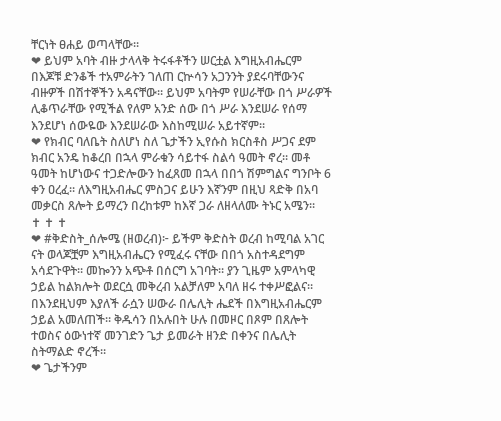ቸርነት ፀሐይ ወጣላቸው።
❤ ይህም አባት ብዙ ታላላቅ ትሩፋቶችን ሠርቷል እግዚአብሔርም በእጆቹ ድንቆች ተአምራትን ገለጠ ርኵሳን አጋንንት ያደሩባቸውንና ብዙዎች በሽተኞችን አዳናቸው። ይህም አባትም የሠራቸው በጎ ሥራዎች ሊቆጥራቸው የሚችል የለም አንድ ሰው በጎ ሥራ እንደሠራ የሰማ እንደሆነ ሰውዬው እንደሠራው እስከሚሠራ አይተኛም።
❤ የክብር ባለቤት ስለሆነ ስለ ጌታችን ኢየሱስ ክርስቶስ ሥጋና ደም ክብር አንዴ ከቆረበ በኋላ ምራቁን ሳይተፋ ስልሳ ዓመት ኖረ። መቶ ዓመት ከሆነውና ተጋድሎውን ከፈጸመ በኋላ በበጎ ሽምግልና ግንቦት 6 ቀን ዐረፈ። ለእግዚአብሔር ምስጋና ይሁን እኛንም በዚህ ጻድቅ በአባ መቃርስ ጸሎት ይማረን በረከቱም ከእኛ ጋራ ለዘላለሙ ትኑር አሜን።
✝ ✝ ✝
❤ #ቅድስት_ሰሎሜ (ዘወረብ)፦ ይችም ቅድስት ወረብ ከሚባል አገር ናት ወላጆቿም እግዚአብሔርን የሚፈሩ ናቸው በበጎ አስተዳደግም አሳደጉዋት። መኰንን አጭቶ በሰርግ አገባት። ያን ጊዜም አምላካዊ ኃይል ከልክሎት ወደርሷ መቅረብ አልቻለም አባለ ዘሩ ተቀሥፎልና። በእንደዚህም እያለች ራሷን ሠውራ በሌሊት ሔደች በእግዚአብሔርም ኃይል አመለጠች። ቅዱሳን በአሉበት ሁሉ በመዞር በጾም በጸሎት ተወስና ዕውነተኛ መንገድን ጌታ ይመራት ዘንድ በቀንና በሌሊት ስትማልድ ኖረች።
❤ ጌታችንም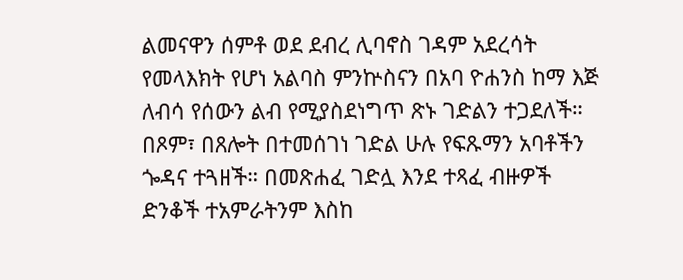ልመናዋን ሰምቶ ወደ ደብረ ሊባኖስ ገዳም አደረሳት የመላእክት የሆነ አልባስ ምንኵስናን በአባ ዮሐንስ ከማ እጅ ለብሳ የሰውን ልብ የሚያስደነግጥ ጽኑ ገድልን ተጋደለች። በጾም፣ በጸሎት በተመሰገነ ገድል ሁሉ የፍጹማን አባቶችን ጐዳና ተጓዘች። በመጽሐፈ ገድሏ እንደ ተጻፈ ብዙዎች ድንቆች ተአምራትንም እስከ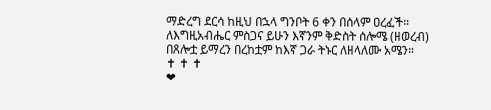ማድረግ ደርሳ ከዚህ በኋላ ግንቦት 6 ቀን በሰላም ዐረፈች። ለእግዚአብሔር ምስጋና ይሁን እኛንም ቅድስት ሰሎሜ (ዘወረብ) በጸሎቷ ይማረን በረከቷም ከእኛ ጋራ ትኑር ለዘላለሙ አሜን።
✝ ✝ ✝
❤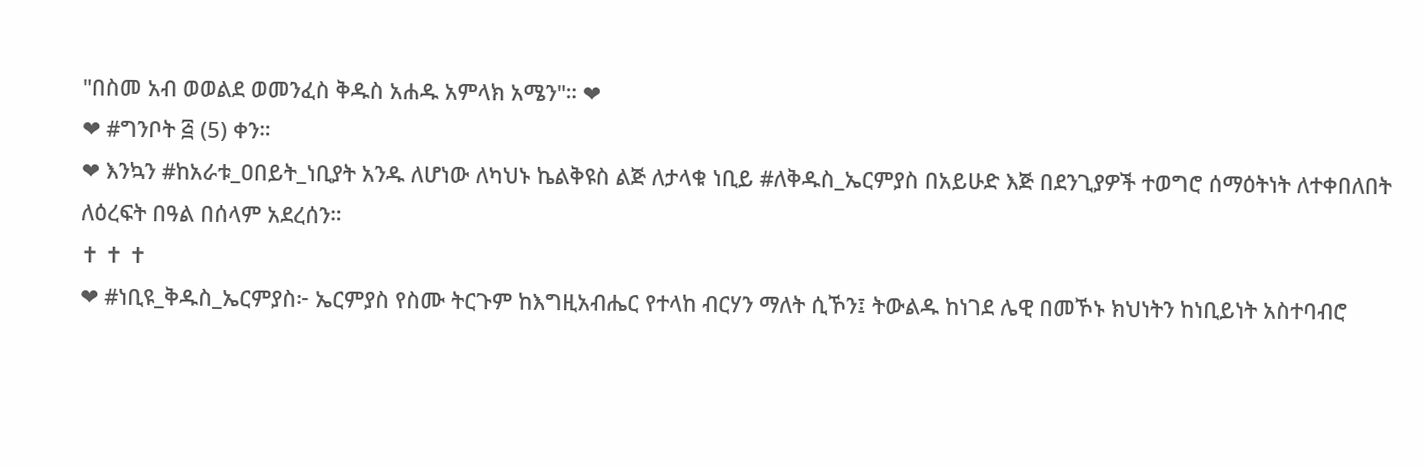"በስመ አብ ወወልደ ወመንፈስ ቅዱስ አሐዱ አምላክ አሜን"። ❤
❤ #ግንቦት ፭ (5) ቀን።
❤ እንኳን #ከአራቱ_ዐበይት_ነቢያት አንዱ ለሆነው ለካህኑ ኬልቅዩስ ልጅ ለታላቁ ነቢይ #ለቅዱስ_ኤርምያስ በአይሁድ እጅ በደንጊያዎች ተወግሮ ሰማዕትነት ለተቀበለበት ለዕረፍት በዓል በሰላም አደረሰን።
✝ ✝ ✝
❤ #ነቢዩ_ቅዱስ_ኤርምያስ፦ ኤርምያስ የስሙ ትርጉም ከእግዚአብሔር የተላከ ብርሃን ማለት ሲኾን፤ ትውልዱ ከነገደ ሌዊ በመኾኑ ክህነትን ከነቢይነት አስተባብሮ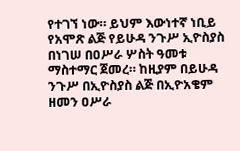የተገኘ ነው። ይህም እውነተኛ ነቢይ የአሞጽ ልጅ የይሁዳ ንጉሥ ኢዮስያስ በነገሠ በዐሥራ ሦስት ዓመቱ ማስተማር ጀመረ። ከዚያም በይሁዳ ንጉሥ በኢዮስያስ ልጅ በኢዮአቄም ዘመን ዐሥራ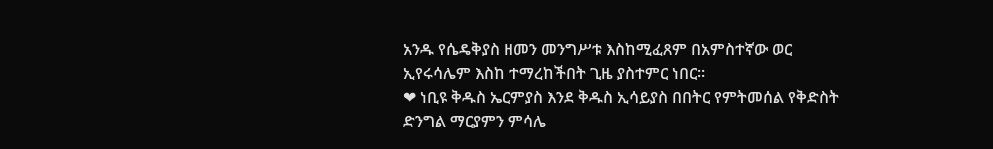አንዱ የሴዴቅያስ ዘመን መንግሥቱ እስከሚፈጸም በአምስተኛው ወር ኢየሩሳሌም እስከ ተማረከችበት ጊዜ ያስተምር ነበር።
❤ ነቢዩ ቅዱስ ኤርምያስ እንደ ቅዱስ ኢሳይያስ በበትር የምትመሰል የቅድስት ድንግል ማርያምን ምሳሌ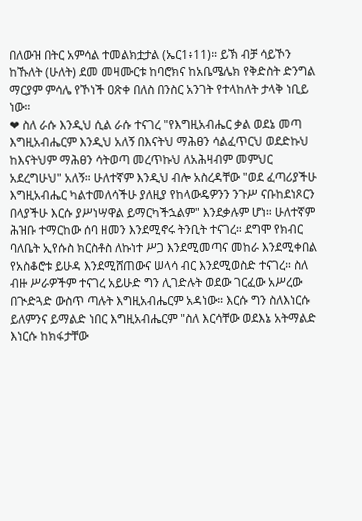በለውዝ በትር አምሳል ተመልክቷታል (ኤር1፥11)። ይኽ ብቻ ሳይኾን ከኹለት (ሁለት) ደመ መዛሙርቱ ከባሮክና ከአቤሜሌክ የቅድስት ድንግል ማርያም ምሳሌ የኾነች ዐጽቀ በለስ በንስር አንገት የተላከለት ታላቅ ነቢይ ነው።
❤ ስለ ራሱ እንዲህ ሲል ራሱ ተናገረ "የእግዚአብሔር ቃል ወደኔ መጣ እግዚአብሔርም እንዲህ አለኝ በእናትህ ማሕፀን ሳልፈጥርህ ወደድኩህ ከእናትህም ማሕፀን ሳትወጣ መረጥኩህ ለአሕዛብም መምህር አደረግሁህ" አለኝ። ሁለተኛም እንዲህ ብሎ አስረዳቸው "ወደ ፈጣሪያችሁ እግዚአብሔር ካልተመለሳችሁ ያለዚያ የከላውዴዎንን ንጉሥ ናቡከደነጾርን በላያችሁ እርሱ ያሥነሣዋል ይማርካችኋልም" እንደቃሉም ሆነ። ሁለተኛም ሕዝቡ ተማርከው ሰባ ዘመን እንደሚኖሩ ትንቢት ተናገረ። ደግሞ የክብር ባለቤት ኢየሱስ ክርስቶስ ለኩነተ ሥጋ እንደሚመጣና መከራ እንደሚቀበል የአስቆሮቱ ይሁዳ እንደሚሸጠውና ሠላሳ ብር እንደሚወስድ ተናገረ። ስለ ብዙ ሥራዎችም ተናገረ አይሁድ ግን ሊገድሉት ወደው ገርፈው አሥረው በጒድጓድ ውስጥ ጣሉት እግዚአብሔርም አዳነው። እርሱ ግን ስለእነርሱ ይለምንና ይማልድ ነበር እግዚአብሔርም "ስለ እርሳቸው ወደእኔ አትማልድ እነርሱ ከክፋታቸው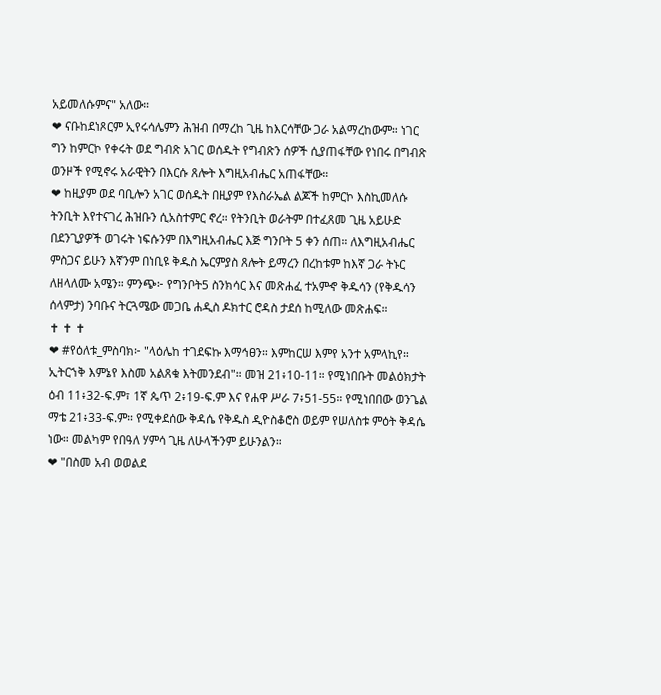አይመለሱምና" አለው።
❤ ናቡከደነጾርም ኢየሩሳሌምን ሕዝብ በማረከ ጊዜ ከእርሳቸው ጋራ አልማረከውም። ነገር ግን ከምርኮ የቀሩት ወደ ግብጽ አገር ወሰዱት የግብጽን ሰዎች ሲያጠፋቸው የነበሩ በግብጽ ወንዞች የሚኖሩ አራዊትን በእርሱ ጸሎት እግዚአብሔር አጠፋቸው።
❤ ከዚያም ወደ ባቢሎን አገር ወሰዱት በዚያም የእስራኤል ልጆች ከምርኮ እስኪመለሱ ትንቢት እየተናገረ ሕዝቡን ሲአስተምር ኖረ። የትንቢት ወራትም በተፈጸመ ጊዜ አይሁድ በደንጊያዎች ወገሩት ነፍሱንም በእግዚአብሔር እጅ ግንቦት 5 ቀን ሰጠ። ለእግዚአብሔር ምስጋና ይሁን እኛንም በነቢዩ ቅዱስ ኤርምያስ ጸሎት ይማረን በረከቱም ከእኛ ጋራ ትኑር ለዘላለሙ አሜን። ምንጭ፦ የግንቦት5 ስንክሳር እና መጽሐፈ ተአምኆ ቅዱሳን (የቅዱሳን ሰላምታ) ንባቡና ትርጓሜው መጋቤ ሐዲስ ዶክተር ሮዳስ ታደሰ ከሚለው መጽሐፍ።
✝ ✝ ✝
❤ #የዕለቱ_ምስባክ፦ "ላዕሌከ ተገደፍኩ እማኅፀን። እምከርሠ እምየ አንተ አምላኪየ። ኢትርኀቅ እምኔየ እስመ አልጸቁ እትመንደብ"። መዝ 21፥10-11። የሚነበቡት መልዕክታት ዕብ 11፥32-ፍ.ም፣ 1ኛ ጴጥ 2፥19-ፍ.ም እና የሐዋ ሥራ 7፥51-55። የሚነበበው ወንጌል ማቴ 21፥33-ፍ.ም። የሚቀደሰው ቅዳሴ የቅዱስ ዲዮስቆሮስ ወይም የሠለስቱ ምዕት ቅዳሴ ነው። መልካም የበዓለ ሃምሳ ጊዜ ለሁላችንም ይሁንልን።
❤ "በስመ አብ ወወልደ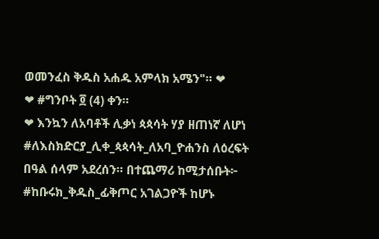ወመንፈስ ቅዱስ አሐዱ አምላክ አሜን"። ❤
❤ #ግንቦት ፬ (4) ቀን።
❤ እንኳን ለአባቶች ሊቃነ ጳጳሳት ሃያ ዘጠነኛ ለሆነ #ለእስክድርያ_ሊቀ_ጳጳሳት_ለአባ_ዮሐንስ ለዕረፍት በዓል ሰላም አደረሰን። በተጨማሪ ከሚታሰቡት፦ #ከቡሩክ_ቅዱስ_ፊቅጦር አገልጋዮች ከሆኑ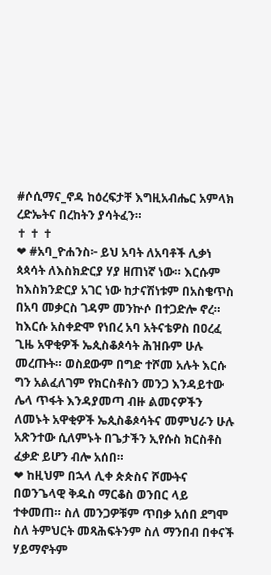#ሶሲማና_ኖዳ ከዕረፍታቸ እግዚአብሔር አምላክ ረድኤትና በረከትን ያሳትፈን።
✝ ✝ ✝
❤ #አባ_ዮሐንስ፦ ይህ አባት ለአባቶች ሊቃነ ጳጳሳት ለእስክድርያ ሃያ ዘጠነኛ ነው። እርሱም ከእስክንድርያ አገር ነው ከታናሽነቱም በአስቄጥስ በአባ መቃርስ ገዳም መንኵሶ በተጋድሎ ኖረ። ከእርሱ አስቀድሞ የነበረ አባ አትናቴዎስ በዐረፈ ጊዜ አዋቂዎች ኤጲስቆጶሳት ሕዝቡም ሁሉ መረጡት። ወስደውም በግድ ተሾመ አሉት እርሱ ግን አልፈለገም የክርስቶስን መንጋ እንዳይተው ሌላ ጥፋት እንዳያመጣ ብዙ ልመናዎችን ለመኑት አዋቂዎች ኤጲስቆጶሳትና መምህራን ሁሉ አጽንተው ሲለምኑት በጌታችን ኢየሱስ ክርስቶስ ፈቃድ ይሆን ብሎ አሰበ።
❤ ከዚህም በኋላ ሊቀ ጵጵስና ሾሙትና በወንጌላዊ ቅዱስ ማርቆስ ወንበር ላይ ተቀመጠ። ስለ መንጋዎቹም ጥበቃ አሰበ ደግሞ ስለ ትምህርት መጻሕፍትንም ስለ ማንበብ በቀናች ሃይማኖትም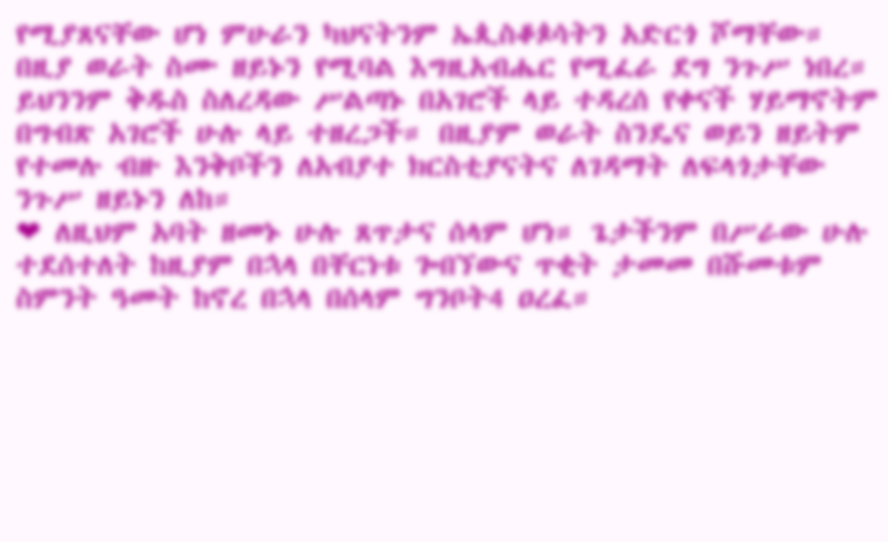የሚያጸናቸው ሆነ ምሁራን ካህናትንም ኤጲስቆጶሳትን አድርጎ ሾማቸው። በዚያ ወራት ስሙ ዘይኑን የሚባል እግዚአብሔር የሚፈራ ደግ ንጉሥ ነበረ። ይህንንም ቅዱስ ስለረዳው ሥልጣኑ በአገሮች ላይ ተዳረሰ የቀናች ሃይማኖትም በግብጽ አገሮች ሁሉ ላይ ተዘረጋች። በዚያም ወራት ስንዴና ወይን ዘይትም የተመሉ ብዙ እንቅቦችን ለአብያተ ክርስቲያናትና ለገዳማት ለፍላጎታቸው ንጉሥ ዘይኑን ለከ።
❤ ለዚህም አባት ዘመኑ ሁሉ ጸጥታና ሰላም ሆነ። ጌታችንም በሥራው ሁሉ ተደሰተለት ከዚያም በኋላ በቸርነቱ ጐበኘውና ጥቂት ታመመ በሹመቱም ስምንት ዓመት ከኖረ በኋላ በሰላም ግንቦት4 ዐረፈ።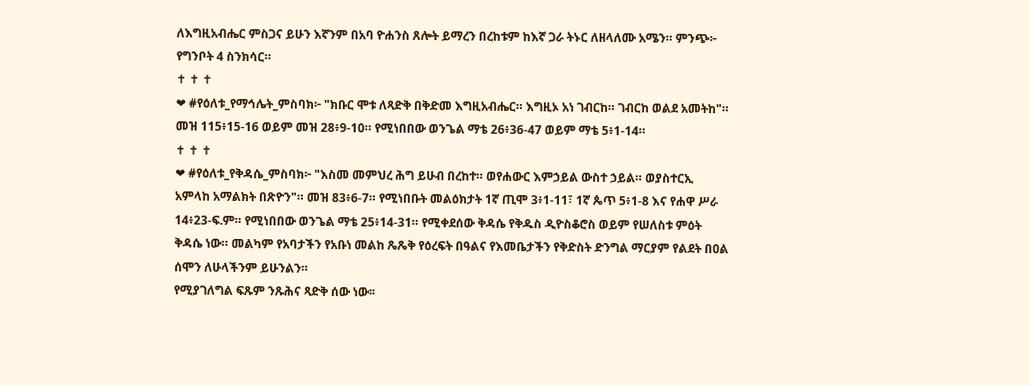ለእግዚአብሔር ምስጋና ይሁን እኛንም በአባ ዮሐንስ ጸሎት ይማረን በረከቱም ከእኛ ጋራ ትኑር ለዘላለሙ አሜን። ምንጭ፦ የግንቦት 4 ስንክሳር።
✝ ✝ ✝
❤ #የዕለቱ_የማኅሌት_ምስባክ፦ "ክቡር ሞቱ ለጻድቅ በቅድመ እግዚአብሔር። እግዚኦ አነ ገብርከ። ገብርከ ወልደ አመትከ"። መዝ 115፥15-16 ወይም መዝ 28፥9-10። የሚነበበው ወንጌል ማቴ 26፥36-47 ወይም ማቴ 5፥1-14።
✝ ✝ ✝
❤ #የዕለቱ_የቅዳሴ_ምስባክ፦ "እስመ መምህረ ሕግ ይሁብ በረከተ። ወየሐውር እምኃይል ውስተ ኃይል። ወያስተርኢ አምላከ አማልክት በጽዮን"። መዝ 83፥6-7። የሚነበቡት መልዕክታት 1ኛ ጢሞ 3፥1-11፣ 1ኛ ጴጥ 5፥1-8 እና የሐዋ ሥራ 14፥23-ፍ.ም። የሚነበበው ወንጌል ማቴ 25፥14-31። የሚቀደሰው ቅዳሴ የቅዱስ ዲዮስቆሮስ ወይም የሠለስቱ ምዕት ቅዳሴ ነው። መልካም የአባታችን የአቡነ መልከ ጼጼቅ የዕረፍት በዓልና የእመቤታችን የቅድስት ድንግል ማርያም የልደት በዐል ሰሞን ለሁላችንም ይሁንልን።
የሚያገለግል ፍጹም ንጹሕና ጻድቅ ሰው ነው፡፡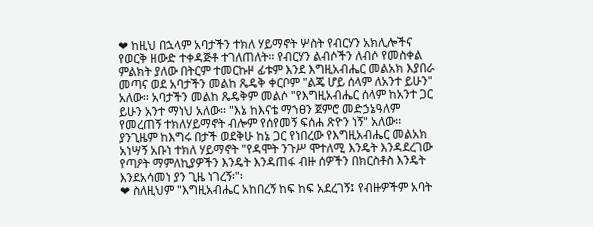❤ ከዚህ በኋላም አባታችን ተክለ ሃይማኖት ሦስት የብርሃን አክሊሎችና የወርቅ ዘውድ ተቀዳጅቶ ተገለጠለት፡፡ የብርሃን ልብሶችን ለብሶ የመስቀል ምልክት ያለው በትርም ተመርኩዞ ፊቱም እንደ እግዚአብሔር መልአክ እያበራ መጣና ወደ አባታችን መልከ ጼዴቅ ቀርቦም "ልጄ ሆይ ሰላም ለአንተ ይሁን" አለው፡፡ አባታችን መልከ ጼዴቅም መልሶ "የእግዚአብሔር ሰላም ከአንተ ጋር ይሁን አንተ ማነህ አለው፡፡ "እኔ ከእናቴ ማኀፀን ጀምሮ መድኃኔዓለም የመረጠኝ ተክለሃይማኖት ብሎም የሰየመኝ ፍሰሐ ጽዮን ነኝ" አለው፡፡ ያንጊዜም ከእግሩ በታች ወደቅሁ ከኔ ጋር የነበረው የእግዚአብሔር መልአክ አነሣኝ አቡነ ተክለ ሃይማኖት "የዳሞት ንጉሥ ሞተለሚ እንዴት እንዳደረገው የጣዖት ማምለኪያዎችን እንዴት እንዳጠፋ ብዙ ሰዎችን በክርስቶስ እንዴት እንደአሳመነ ያን ጊዜ ነገረኝ፡"፡
❤ ስለዚህም "እግዚአብሔር አከበረኝ ከፍ ከፍ አደረገኝ፤ የብዙዎችም አባት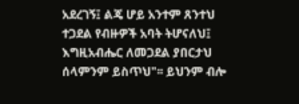አደረገኝ፤ ልጄ ሆይ አንተም ጸንተህ ተጋደል የብዙዎች አባት ትሆናለህ፤ እግዚአብሔር ለመጋደል ያበርታህ ሰላምንም ይስጥህ"፡፡ ይህንም ብሎ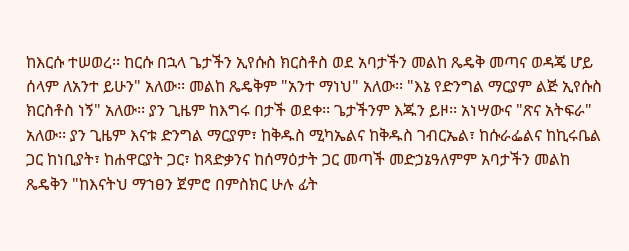ከእርሱ ተሠወረ፡፡ ከርሱ በኋላ ጌታችን ኢየሱስ ክርስቶስ ወደ አባታችን መልከ ጼዴቅ መጣና ወዳጄ ሆይ ሰላም ለአንተ ይሁን" አለው፡፡ መልከ ጼዴቅም "አንተ ማነህ" አለው፡፡ "እኔ የድንግል ማርያም ልጅ ኢየሱስ ክርስቶስ ነኝ" አለው፡፡ ያን ጊዜም ከእግሩ በታች ወደቀ፡፡ ጌታችንም እጁን ይዞ፡፡ አነሣውና "ጽና አትፍራ" አለው፡፡ ያን ጊዜም እናቱ ድንግል ማርያም፣ ከቅዱስ ሚካኤልና ከቅዱስ ገብርኤል፣ ከሱራፌልና ከኪሩቤል ጋር ከነቢያት፣ ከሐዋርያት ጋር፣ ከጻድቃንና ከሰማዕታት ጋር መጣች መድኃኔዓለምም አባታችን መልከ ጼዴቅን "ከእናትህ ማኀፀን ጀምሮ በምስክር ሁሉ ፊት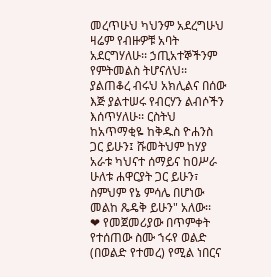መረጥሁህ ካህንም አደረግሁህ ዛሬም የብዙዎቹ አባት አደርግሃለሁ፡፡ ኃጢአተኞችንም የምትመልስ ትሆናለህ፡፡ ያልጠቆረ ብሩህ አክሊልና በሰው እጅ ያልተሠሩ የብርሃን ልብሶችን እሰጥሃለሁ፡፡ ርስትህ ከአጥማቂዬ ከቅዱስ ዮሐንስ ጋር ይሁን፤ ሹመትህም ከሃያ አራቱ ካህናተ ሰማይና ከዐሥራ ሁለቱ ሐዋርያት ጋር ይሁን፣ ስምህም የኔ ምሳሌ በሆነው መልከ ጼዴቅ ይሁን" አለው፡፡
❤ የመጀመሪያው በጥምቀት የተሰጠው ስሙ ኀሩየ ወልድ (በወልድ የተመረ) የሚል ነበርና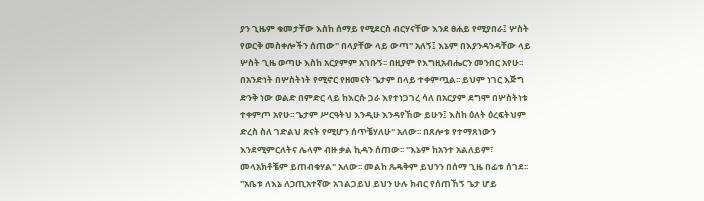ያን ጊዜም ቁመታቸው እስከ ሰማይ የሚደርስ ብርሃናቸው እንደ ፀሐይ የሚያበራ፤ ሦስት የወርቅ መስቀሎችን ሰጠው" በላያቸው ላይ ውጣ" አለኝ፤ እኔም በእያንዳንዳቸው ላይ ሦስት ጊዜ ወጣሁ እስከ አርያምም አገቡኝ፡፡ በዚያም የእግዚአብሔርን መንበር አየሁ፡፡ በአንድነት በሦስትነት የሚኖር የዘመናት ጌታም በላይ ተቀምጧል፡፡ ይህም ነገር እጅግ ድንቅ ነው ወልድ በምድር ላይ ከእርሱ ጋራ እየተነጋገረ ሳለ በአርያም ደግሞ በሦስትነቱ ተቀምጦ አየሁ፡፡ ጌታም ሥርዓትህ እንዲሁ እንዳየኸው ይሁን፤ እስከ ዕለት ዕረፍትህም ድረስ ስለ ገድልህ ጽናት የሚሆን ሰጥቼሃለሁ" አለው፡፡ በጸሎቱ የተማጸነውን እንደሚምርለትና ሌላም ብዙ ቃል ኪዳን ሰጠው፡፡ "እኔም ከአንተ አልለይም፣ መላአክቶቼም ይጠብቁሃል" አለው፡፡ መልከ ጼዴቅም ይህንን በሰማ ጊዜ በፊቱ ሰገደ፡፡ "አቤቱ ለእኔ ለኃጢአተኛው አገልጋይህ ይህን ሁሉ ክብር የሰጠኸኝ ጌታ ሆይ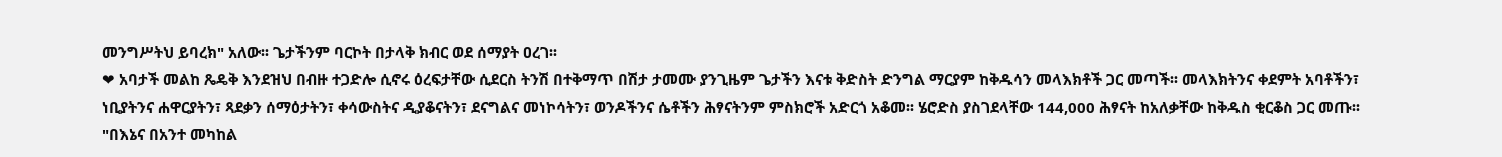መንግሥትህ ይባረክ" አለው፡፡ ጌታችንም ባርኮት በታላቅ ክብር ወደ ሰማያት ዐረገ፡፡
❤ አባታች መልከ ጼዴቅ እንደዝህ በብዙ ተጋድሎ ሲኖሩ ዕረፍታቸው ሲደርስ ትንሽ በተቅማጥ በሽታ ታመሙ ያንጊዜም ጌታችን እናቱ ቅድስት ድንግል ማርያም ከቅዱሳን መላእክቶች ጋር መጣች፡፡ መላእክትንና ቀደምት አባቶችን፣ ነቢያትንና ሐዋርያትን፣ ጻደቃን ሰማዕታትን፣ ቀሳውስትና ዲያቆናትን፣ ደናግልና መነኮሳትን፣ ወንዶችንና ሴቶችን ሕፃናትንም ምስክሮች አድርጎ አቆመ፡፡ ሄሮድስ ያስገደላቸው 144,000 ሕፃናት ከአለቃቸው ከቅዱስ ቂርቆስ ጋር መጡ፡፡ "በእኔና በአንተ መካከል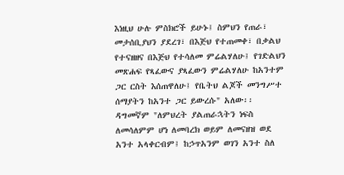እነዚህ ሁሉ ምስክሮች ይሁኑ፤ ስምህን የጠራ፣ መታሰቢያህን ያደረገ፣ በእጅህ የተጠመቀ፣ በቃልህ የተናዘዘና በእጅህ የተሳለመ ምሬልሃለሁ፤ የገድልህን መጽሐፍ የጻፈውና ያጻፈውን ምሬልሃለሁ ከአንተም ጋር ርስት እሰጠዋለሁ፤ የቤትህ ልጆች መንግሥተ ሰማያትን ከአንተ ጋር ይውረሱ" አለው፡፡ ዳግመኛም "ለምህረት ያልጠራኋትን ነፍስ ለመሳለምም ሆነ ለመባረክ ወይም ለመናዘዝ ወደ አንተ አላቀርብም፤ ከኃጥአንም ወገን አንተ ስለ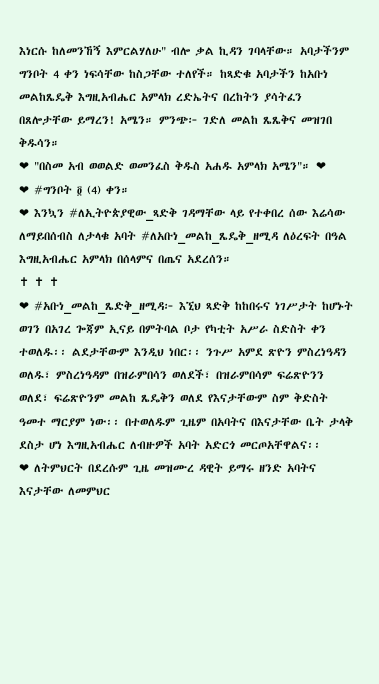እነርሱ ከለመንኸኝ እምርልሃለሁ" ብሎ ቃል ኪዳን ገባላቸው። አባታችንም ግንቦት 4 ቀን ነፍሳቸው ከስጋቸው ተለየች። ከጻድቁ አባታችን ከአቡነ መልከጼዴቅ እግዚአብሔር አምላክ ረድኤትና በረከትን ያሳትፈን በጸሎታቸው ይማረን! አሜን። ምንጭ፦ ገድለ መልከ ጼጼቅና መዝገበ ቅዱሳን።
❤ "በስመ አብ ወወልድ ወመንፈስ ቅዱስ አሐዱ አምላክ አሜን"። ❤
❤ #ግንቦት ፬ (4) ቀን።
❤ እንኳን #ለኢትዮጵያዊው_ጻድቅ ገዳማቸው ላይ የተቀበረ ሰው እሬሳው ለማይበሰብስ ለታላቁ አባት #ለአቡነ_መልከ_ጼዴቅ_ዘሚዳ ለዕረፍት በዓል እግዚአብሔር አምላክ በሰላምና በጤና አደረሰን።
✝ ✝ ✝
❤ #አቡነ_መልከ_ጼድቅ_ዘሚዳ፦ እኚህ ጻድቅ ከከበሩና ነገሥታት ከሆኑት ወገን በአገረ ጐጃም ኢናይ በምትባል ቦታ የካቲት አሥራ ስድስት ቀን ተወለዱ፡፡ ልደታቸውም እንዲህ ነበር፡፡ ንጉሥ አምደ ጽዮን ምስረነዓዳን ወለዱ፣ ምስረነዓዳም በዝራምበሳን ወለደች፣ በዝራምበሳም ፍሬጽዮንን ወለደ፣ ፍሬጽዮንም መልከ ጼዴቅን ወለደ የእናታቸውም ስም ቅድስት ዓመተ ማርያም ነው፡፡ በተወለዱም ጊዜም በአባትና በእናታቸው ቤት ታላቅ ደስታ ሆነ እግዚአብሔር ለብዙዎች አባት አድርጎ መርጦአቸዋልና፡፡
❤ ለትምህርት በደረሱም ጊዜ መዝሙረ ዳዊት ይማሩ ዘንድ አባትና እናታቸው ለመምህር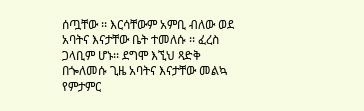ሰጧቸው ፡፡ እርሳቸውም አምቢ ብለው ወደ አባትና እናታቸው ቤት ተመለሱ ፡፡ ፈረስ ጋላቢም ሆኑ፡፡ ደግሞ እኚህ ጻድቅ በጐለመሱ ጊዜ አባትና እናታቸው መልኳ የምታምር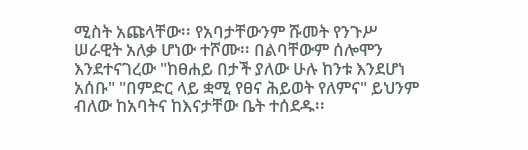ሚስት አጩላቸው፡፡ የአባታቸውንም ሹመት የንጉሥ ሠራዊት አለቃ ሆነው ተሾሙ፡፡ በልባቸውም ሰሎሞን እንደተናገረው "ከፀሐይ በታች ያለው ሁሉ ከንቱ እንደሆነ አሰቡ" "በምድር ላይ ቋሚ የፀና ሕይወት የለምና" ይህንም ብለው ከአባትና ከእናታቸው ቤት ተሰደዱ፡፡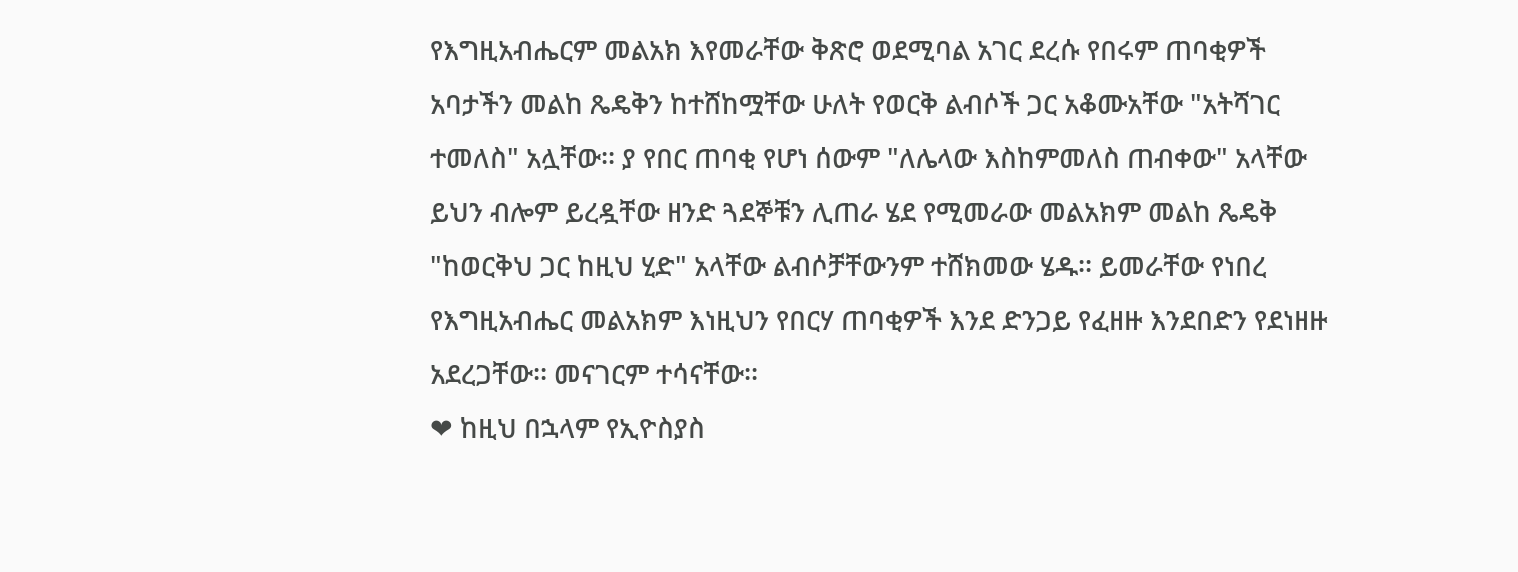የእግዚአብሔርም መልአክ እየመራቸው ቅጽሮ ወደሚባል አገር ደረሱ የበሩም ጠባቂዎች አባታችን መልከ ጼዴቅን ከተሸከሟቸው ሁለት የወርቅ ልብሶች ጋር አቆሙአቸው "አትሻገር ተመለስ" አሏቸው፡፡ ያ የበር ጠባቂ የሆነ ሰውም "ለሌላው እስከምመለስ ጠብቀው" አላቸው ይህን ብሎም ይረዷቸው ዘንድ ጓደኞቹን ሊጠራ ሄደ የሚመራው መልአክም መልከ ጼዴቅ "ከወርቅህ ጋር ከዚህ ሂድ" አላቸው ልብሶቻቸውንም ተሸክመው ሄዱ፡፡ ይመራቸው የነበረ የእግዚአብሔር መልአክም እነዚህን የበርሃ ጠባቂዎች እንደ ድንጋይ የፈዘዙ እንደበድን የደነዘዙ አደረጋቸው፡፡ መናገርም ተሳናቸው፡፡
❤ ከዚህ በኋላም የኢዮስያስ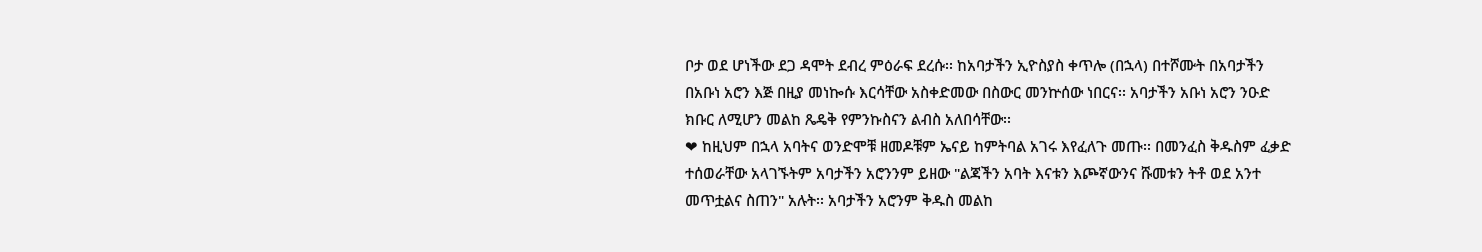ቦታ ወደ ሆነችው ደጋ ዳሞት ደብረ ምዕራፍ ደረሱ፡፡ ከአባታችን ኢዮስያስ ቀጥሎ (በኋላ) በተሾሙት በአባታችን በአቡነ አሮን እጅ በዚያ መነኰሱ እርሳቸው አስቀድመው በስውር መንኵሰው ነበርና፡፡ አባታችን አቡነ አሮን ንዑድ ክቡር ለሚሆን መልከ ጼዴቅ የምንኩስናን ልብስ አለበሳቸው፡፡
❤ ከዚህም በኋላ አባትና ወንድሞቹ ዘመዶቹም ኤናይ ከምትባል አገሩ እየፈለጉ መጡ፡፡ በመንፈስ ቅዱስም ፈቃድ ተሰወራቸው አላገኙትም አባታችን አሮንንም ይዘው "ልጃችን አባት እናቱን እጮኛውንና ሹመቱን ትቶ ወደ አንተ መጥቷልና ስጠን" አሉት፡፡ አባታችን አሮንም ቅዱስ መልከ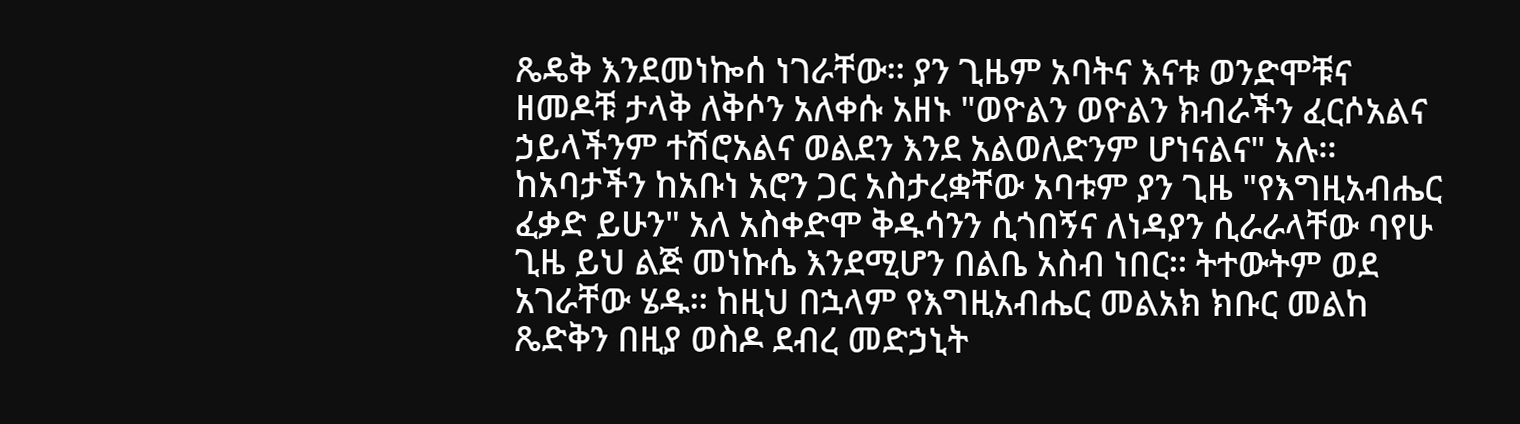ጼዴቅ እንደመነኰሰ ነገራቸው፡፡ ያን ጊዜም አባትና እናቱ ወንድሞቹና ዘመዶቹ ታላቅ ለቅሶን አለቀሱ አዘኑ "ወዮልን ወዮልን ክብራችን ፈርሶአልና ኃይላችንም ተሽሮአልና ወልደን እንደ አልወለድንም ሆነናልና" አሉ፡፡ ከአባታችን ከአቡነ አሮን ጋር አስታረቋቸው አባቱም ያን ጊዜ "የእግዚአብሔር ፈቃድ ይሁን" አለ አስቀድሞ ቅዱሳንን ሲጎበኝና ለነዳያን ሲራራላቸው ባየሁ ጊዜ ይህ ልጅ መነኩሴ እንደሚሆን በልቤ አስብ ነበር፡፡ ትተውትም ወደ አገራቸው ሄዱ፡፡ ከዚህ በኋላም የእግዚአብሔር መልአክ ክቡር መልከ ጼድቅን በዚያ ወስዶ ደብረ መድኃኒት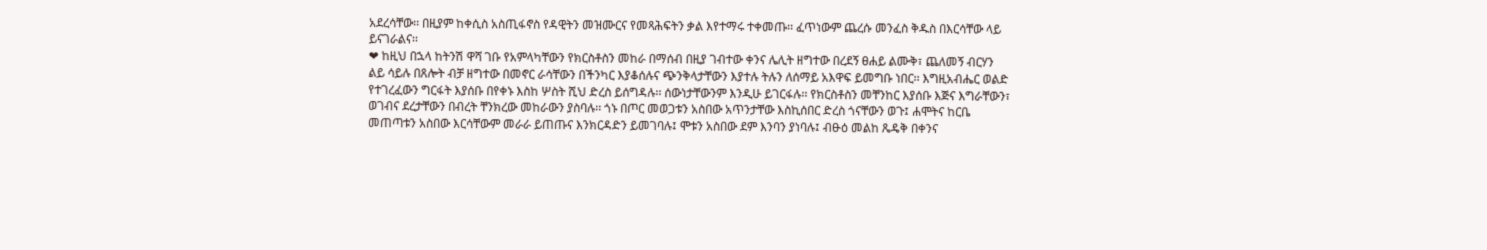አደረሳቸው፡፡ በዚያም ከቀሲስ አስጢፋኖስ የዳዊትን መዝሙርና የመጻሕፍትን ቃል እየተማሩ ተቀመጡ፡፡ ፈጥነውም ጨረሱ መንፈስ ቅዱስ በእርሳቸው ላይ ይናገራልና፡፡
❤ ከዚህ በኋላ ከትንሽ ዋሻ ገቡ የአምላካቸውን የክርስቶስን መከራ በማሰብ በዚያ ገብተው ቀንና ሌሊት ዘግተው በረደኝ ፀሐይ ልሙቅ፣ ጨለመኝ ብርሃን ልይ ሳይሉ በጸሎት ብቻ ዘግተው በመኖር ራሳቸውን በችንካር እያቆሰሉና ጭንቅላታቸውን እያተሉ ትሉን ለሰማይ አእዋፍ ይመግቡ ነበር፡፡ እግዚአብሔር ወልድ የተገረፈውን ግርፋት እያሰቡ በየቀኑ እስከ ሦስት ሺህ ድረስ ይሰግዳሉ፡፡ ሰውነታቸውንም እንዲሁ ይገርፋሉ፡፡ የክርስቶስን መቸንከር እያሰቡ እጅና እግራቸውን፣ ወገብና ደረታቸውን በብረት ቸንክረው መከራውን ያስባሉ፡፡ ጎኑ በጦር መወጋቱን አስበው አጥንታቸው እስኪሰበር ድረስ ጎናቸውን ወጉ፤ ሐሞትና ከርቤ መጠጣቱን አስበው እርሳቸውም መራራ ይጠጡና እንክርዳድን ይመገባሉ፤ ሞቱን አስበው ደም እንባን ያነባሉ፤ ብፁዕ መልከ ጼዴቅ በቀንና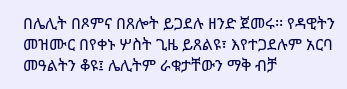በሌሊት በጾምና በጸሎት ይጋደሉ ዘንድ ጀመሩ፡፡ የዳዊትን መዝሙር በየቀኑ ሦስት ጊዜ ይጸልዩ፣ እየተጋደሉም አርባ መዓልትን ቆዩ፤ ሌሊትም ራቁታቸውን ማቅ ብቻ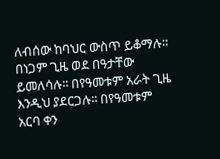ለብሰው ከባህር ውስጥ ይቆማሉ፡፡ በነጋም ጊዜ ወደ በዓታቸው ይመለሳሉ፡፡ በየዓመቱም አራት ጊዜ እንዲህ ያደርጋሉ፡፡ በየዓመቱም አርባ ቀን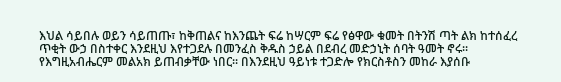እህል ሳይበሉ ወይን ሳይጠጡ፣ ከቅጠልና ከእንጨት ፍሬ ከሣርም ፍሬ የፅዋው ቁመት በትንሽ ጣት ልክ ከተሰፈረ ጥቂት ውኃ በስተቀር እንደዚህ እየተጋደሉ በመንፈስ ቅዱስ ኃይል በደብረ መድኃኒት ሰባት ዓመት ኖሩ፡፡ የእግዚአብሔርም መልአክ ይጠብቃቸው ነበር፡፡ በእንደዚህ ዓይነቱ ተጋድሎ የክርስቶስን መከራ እያሰቡ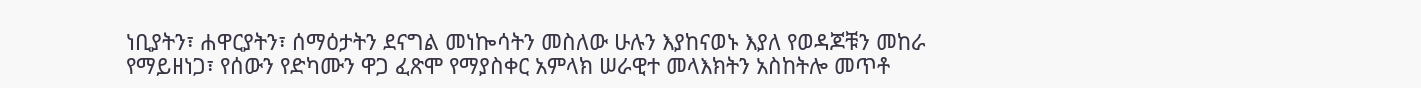ነቢያትን፣ ሐዋርያትን፣ ሰማዕታትን ደናግል መነኰሳትን መስለው ሁሉን እያከናወኑ እያለ የወዳጆቹን መከራ የማይዘነጋ፣ የሰውን የድካሙን ዋጋ ፈጽሞ የማያስቀር አምላክ ሠራዊተ መላእክትን አስከትሎ መጥቶ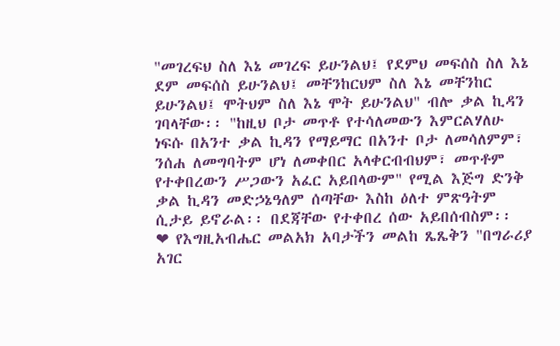"መገረፍህ ስለ እኔ መገረፍ ይሁንልህ፤ የደምህ መፍሰስ ስለ እኔ ደም መፍሰስ ይሁንልህ፤ መቸንከርህም ስለ እኔ መቸንከር ይሁንልህ፤ ሞትህም ስለ እኔ ሞት ይሁንልህ" ብሎ ቃል ኪዳን ገባላቸው፡፡ "ከዚህ ቦታ መጥቶ የተሳለመውን እምርልሃለሁ ነፍሱ በአንተ ቃል ኪዳን የማይማር በአንተ ቦታ ለመሳለምም፣ ንሰሐ ለመግባትም ሆነ ለመቀበር አላቀርብብህም፣ መጥቶም የተቀበረውን ሥጋውን አፈር አይበላውም" የሚል እጅግ ድንቅ ቃል ኪዳን መድኃኔዓለም ሰጣቸው እስከ ዕለተ ምጽዓትም ሲታይ ይኖራል፡፡ በደጃቸው የተቀበረ ሰው አይበሰብስም፡፡
❤ የእግዚአብሔር መልአክ አባታችን መልከ ጼጼቅን "በግራሪያ አገር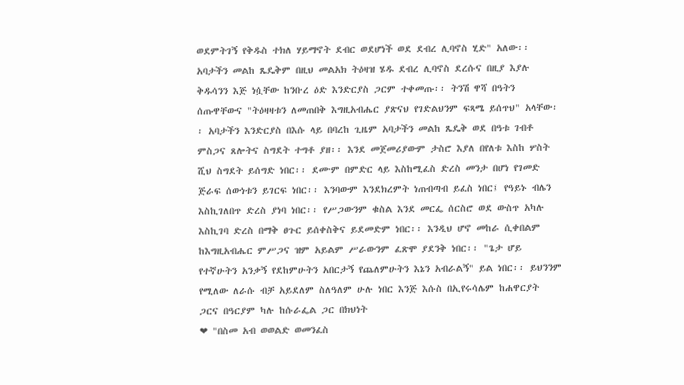ወደምትገኝ የቅዱስ ተክለ ሃይማኖት ደብር ወደሆነች ወደ ደብረ ሊባኖስ ሂድ" አለው፡፡ አባታችን መልከ ጼዴቅም በዚህ መልአክ ትዕዛዝ ሄዱ ደብረ ሊባኖስ ደረሱና በዚያ እያሉ ቅዱሳንን እጅ ነሷቸው ከንቡረ ዕድ እንድርያስ ጋርም ተቀመጡ፡፡ ትንሽ ዋሻ በዓትን ሰጡዋቸውና "ትዕዛዛቱን ለመጠበቅ እግዚአብሔር ያጽናህ የገድልህንም ፍጻሜ ይሰጥህ" አላቸው፡፡ አባታችን እንድርያስ በእሱ ላይ በባረከ ጊዜም አባታችን መልከ ጼዴቅ ወደ በዓቱ ገብቶ ምስጋና ጸሎትና ስግደት ተግቶ ያዘ፡፡ እንደ መጀመሪያውም ታስሮ እያለ በየለቱ እስከ ሦስት ሺህ ስግደት ይሰግድ ነበር፡፡ ደሙም በምድር ላይ እስከሚፈስ ድረስ መንታ በሆነ የገመድ ጅራፍ ሰውነቱን ይገርፍ ነበር፡፡ እንባውም እንደክረምት ነጠብጣብ ይፈስ ነበር፤ የዓይኑ ብሌን እስኪገለበጥ ድረስ ያነባ ነበር፡፡ የሥጋውንም ቁስል እንደ መርፌ ሰርስሮ ወደ ውስጥ አካሉ እስኪገባ ድረስ በማቅ ፀጉር ይሰቀስቅና ይደመድም ነበር፡፡ እንዲህ ሆኖ መከራ ሲቀበልም ከእግዚአብሔር ምሥጋና ዝም አይልም ሥራውንም ፈጽሞ ያደንቅ ነበር፡፡ "ጌታ ሆይ የተኛሁትን አንቃኝ የደከምሁትን አበርታኝ የጨለምሁትን እኔን አብራልኝ" ይል ነበር፡፡ ይህንንም የሚለው ለራሱ ብቻ አይደለም ስለዓለም ሁሉ ነበር እንጅ እሱስ በኢየሩሳሌም ከሐዋርያት ጋርና በዓርያም ካሉ ከሱራፌል ጋር በክህነት
❤ "በስመ አብ ወወልድ ወመንፈስ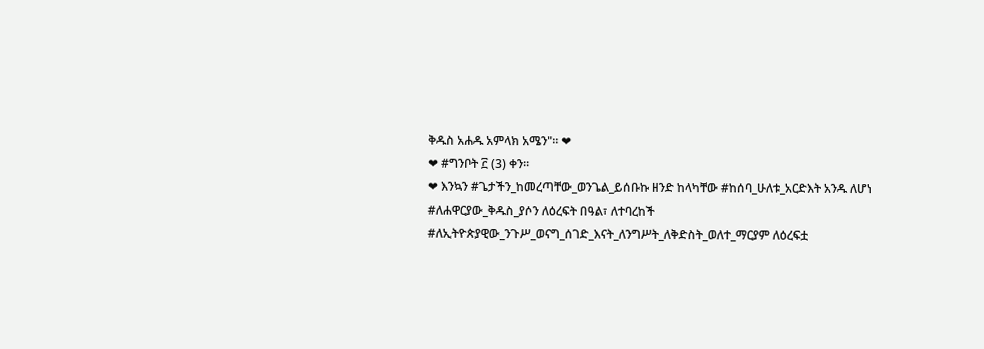ቅዱስ አሐዱ አምላክ አሜን"። ❤
❤ #ግንቦት ፫ (3) ቀን።
❤ እንኳን #ጌታችን_ከመረጣቸው_ወንጌል_ይሰቡኩ ዘንድ ከላካቸው #ከሰባ_ሁለቱ_አርድእት አንዱ ለሆነ #ለሐዋርያው_ቅዱስ_ያሶን ለዕረፍት በዓል፣ ለተባረከች #ለኢትዮጵያዊው_ንጉሥ_ወናግ_ሰገድ_እናት_ለንግሥት_ለቅድስት_ወለተ_ማርያም ለዕረፍቷ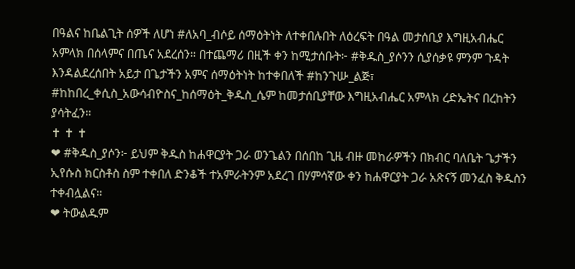በዓልና ከቤልጊት ሰዎች ለሆነ #ለአባ_ብሶይ ሰማዕትነት ለተቀበሉበት ለዕረፍት በዓል መታሰቢያ እግዚአብሔር አምላክ በሰላምና በጤና አደረሰን። በተጨማሪ በዚች ቀን ከሚታሰቡት፦ #ቅዱስ_ያሶንን ሲያሰቃዩ ምንም ጉዳት እንዳልደረሰበት አይታ በጌታችን አምና ሰማዕትነት ከተቀበለች #ከንጉሡ_ልጅ፣ #ከከበረ_ቀሲስ_አውሳብዮስና_ከሰማዕት_ቅዱስ_ሴም ከመታሰቢያቸው እግዚአብሔር አምላክ ረድኤትና በረከትን ያሳትፈን።
✝ ✝ ✝
❤ #ቅዱስ_ያሶን፦ ይህም ቅዱስ ከሐዋርያት ጋራ ወንጌልን በሰበከ ጊዜ ብዙ መከራዎችን በክብር ባለቤት ጌታችን ኢየሱስ ክርስቶስ ስም ተቀበለ ድንቆች ተአምራትንም አደረገ በሃምሳኛው ቀን ከሐዋርያት ጋራ አጽናኝ መንፈስ ቅዱስን ተቀብሏልና።
❤ ትውልዱም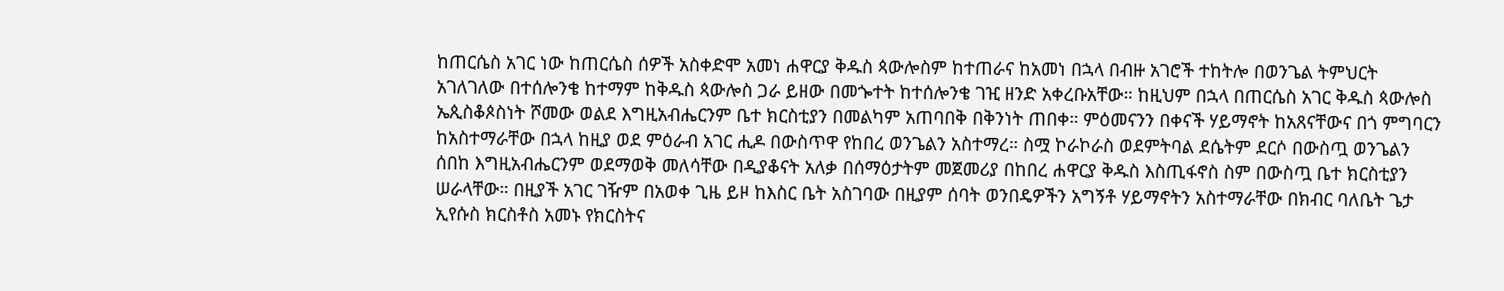ከጠርሴስ አገር ነው ከጠርሴስ ሰዎች አስቀድሞ አመነ ሐዋርያ ቅዱስ ጳውሎስም ከተጠራና ከአመነ በኋላ በብዙ አገሮች ተከትሎ በወንጌል ትምህርት አገለገለው በተሰሎንቄ ከተማም ከቅዱስ ጳውሎስ ጋራ ይዘው በመጐተት ከተሰሎንቄ ገዢ ዘንድ አቀረቡአቸው። ከዚህም በኋላ በጠርሴስ አገር ቅዱስ ጳውሎስ ኤጲስቆጶስነት ሾመው ወልደ እግዚአብሔርንም ቤተ ክርስቲያን በመልካም አጠባበቅ በቅንነት ጠበቀ። ምዕመናንን በቀናች ሃይማኖት ከአጸናቸውና በጎ ምግባርን ከአስተማራቸው በኋላ ከዚያ ወደ ምዕራብ አገር ሒዶ በውስጥዋ የከበረ ወንጌልን አስተማረ። ስሟ ኮራኮራስ ወደምትባል ደሴትም ደርሶ በውስጧ ወንጌልን ሰበከ እግዚአብሔርንም ወደማወቅ መለሳቸው በዲያቆናት አለቃ በሰማዕታትም መጀመሪያ በከበረ ሐዋርያ ቅዱስ እስጢፋኖስ ስም በውስጧ ቤተ ክርስቲያን ሠራላቸው። በዚያች አገር ገዥም በአወቀ ጊዜ ይዞ ከእስር ቤት አስገባው በዚያም ሰባት ወንበዴዎችን አግኝቶ ሃይማኖትን አስተማራቸው በክብር ባለቤት ጌታ ኢየሱስ ክርስቶስ አመኑ የክርስትና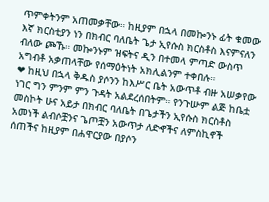ጥምቀትንም አጠመቃቸው። ከዚያም በኋላ በመኰንኑ ፊት ቁመው እኛ ክርስቲያን ነን በክብር ባለቤት ጌታ ኢየሱስ ክርስቶስ እናምናለን ብለው ጮኹ። መኰንኑም ዝፍትና ዲን በተመላ ምጣድ ውስጥ አግብቶ አቃጠላቸው የሰማዕትነት አክሊልንም ተቀበሉ።
❤ ከዚህ በኋላ ቅዱስ ያሶንን ከእሥር ቤት አውጥቶ ብዙ አሠቃየው ነገር ግን ምንም ምን ጉዳት አልደረሰበትም። የንጉሡም ልጅ ከቤቷ መስኮት ሁና አይታ በክብር ባለቤት በጌታችን ኢየሱስ ክርስቶስ አመነች ልብሶቿንና ጌጦቿን አውጥታ ለድኆችና ለምስኪኖች ሰጠችና ከዚያም በሐዋርያው በያሶን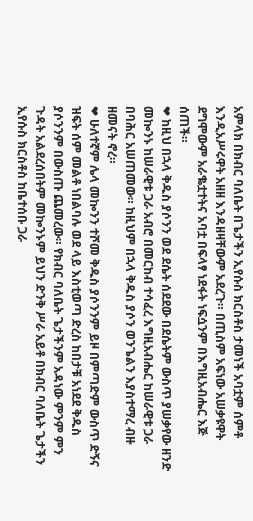አምላክ በክብር ባለቤት በጌታችን ኢየሱስ ክርስቶስ ታመነች አባቷም ሰምቶ እንዲአሥሩዋት አዘዘ እንዳዘዛቸውም አደረጉ። በጢስም አፍነው አሠቃዩዋት ደግሞውም አራቈቷተትና አባቷ በፍላፃ ነደፋት ነፍሷንም በእግዚአብሔር እጅ ሰጠች።
❤ ከዚህ በኋላ ቅዱስ ያሶንን ወደ ደሴት ሰደደው በደሴትም ውስጥ ያሠቃየው ዘንድ መኰንኑ ከሠራዊቱ ጋራ አብሮ በመርከብ ተሳፈረ እግዚአብሔር ከሠራዊቱ ጋራ በባሕር አሠጠመው። ከዚህም በኋላ ቅዱስ ያሶን ወንጌልን እያስተማረ ብዙ ዘመናት ኖረ።
❤ ሁለተኛም ሌላ መኰንን ተሾመ ቅዱስ ያሶንንም ይዞ በምጣድም ውስጥ ድኝና ዝፍት ሰም መልቶ ነበልባሉ ወደ ላይ እስቲወጣ ድረስ ከበታቹ አነደደ ቅዱስ ያሶንንም በውስጡ ጨመረው። የክብር ባለቤት ጌታችንም አዳነው ምንም ምን ጉዳት አልደረሰበትም መኰንኑም ይህን ድንቅ ሥራ አይቶ በክብር ባለቤት ጌታችን ኢየሱስ ክርስቶስ ከቤተሰቡ ጋራ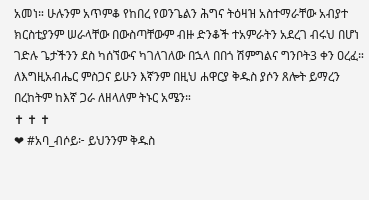አመነ። ሁሉንም አጥምቆ የከበረ የወንጌልን ሕግና ትዕዛዝ አስተማራቸው አብያተ ክርስቲያንም ሠራላቸው በውስጣቸውም ብዙ ድንቆች ተአምራትን አደረገ ብሩህ በሆነ ገድሉ ጌታችንን ደስ ካሰኘውና ካገለገለው በኋላ በበጎ ሽምግልና ግንቦት3 ቀን ዐረፈ። ለእግዚአብሔር ምስጋና ይሁን እኛንም በዚህ ሐዋርያ ቅዱስ ያሶን ጸሎት ይማረን በረከትም ከእኛ ጋራ ለዘላለም ትኑር አሜን።
✝ ✝ ✝
❤ #አባ_ብሶይ፦ ይህንንም ቅዱስ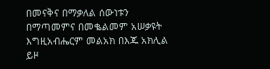በመናቅና በማቃለል ሰውነቱን በማጣመምና በመቈልመም አሠቃዩት እግዚአብሔርም መልአክ በእጁ አክሊል ይዞ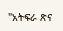"አትፍራ ጽና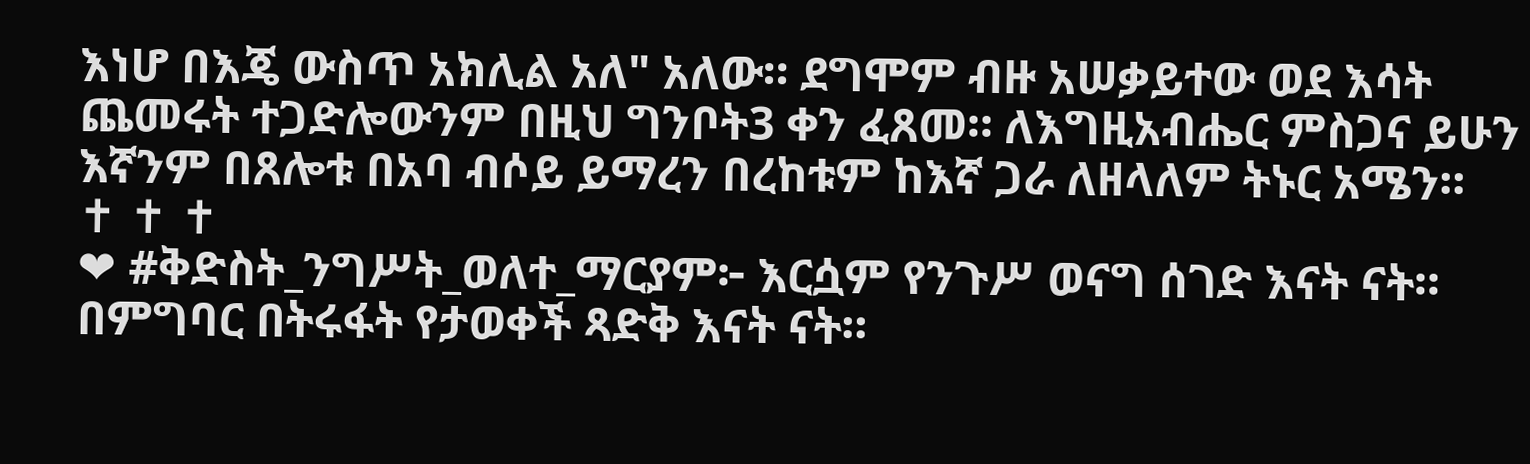እነሆ በእጄ ውስጥ አክሊል አለ" አለው። ደግሞም ብዙ አሠቃይተው ወደ እሳት ጨመሩት ተጋድሎውንም በዚህ ግንቦት3 ቀን ፈጸመ። ለእግዚአብሔር ምስጋና ይሁን እኛንም በጸሎቱ በአባ ብሶይ ይማረን በረከቱም ከእኛ ጋራ ለዘላለም ትኑር አሜን።
✝ ✝ ✝
❤ #ቅድስት_ንግሥት_ወለተ_ማርያም፦ እርሷም የንጉሥ ወናግ ሰገድ እናት ናት። በምግባር በትሩፋት የታወቀች ጻድቅ እናት ናት።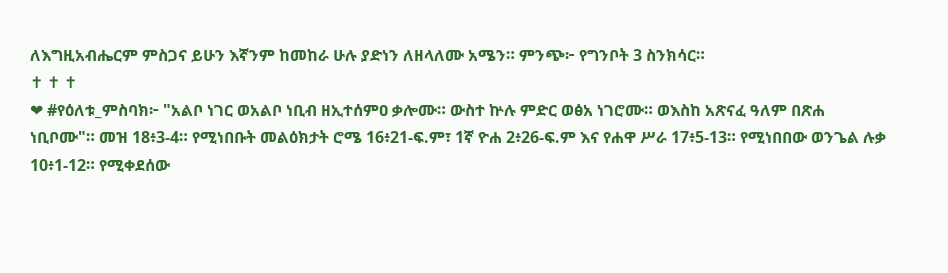ለእግዚአብሔርም ምስጋና ይሁን እኛንም ከመከራ ሁሉ ያድነን ለዘላለሙ አሜን። ምንጭ፦ የግንቦት 3 ስንክሳር።
✝ ✝ ✝
❤ #የዕለቱ_ምስባክ፦ "አልቦ ነገር ወአልቦ ነቢብ ዘኢተሰምዐ ቃሎሙ። ውስተ ኵሉ ምድር ወፅአ ነገሮሙ። ወእስከ አጽናፈ ዓለም በጽሐ ነቢቦሙ"። መዝ 18፥3-4። የሚነበቡት መልዕክታት ሮሜ 16፥21-ፍ.ም፣ 1ኛ ዮሐ 2፥26-ፍ.ም እና የሐዋ ሥራ 17፥5-13። የሚነበበው ወንጌል ሉቃ 10፥1-12። የሚቀደሰው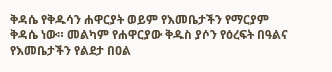ቅዳሴ የቅዱሳን ሐዋርያት ወይም የእመቤታችን የማርያም ቅዳሴ ነው። መልካም የሐዋርያው ቅዱስ ያሶን የዕረፍት በዓልና የእመቤታችን የልደታ በዐል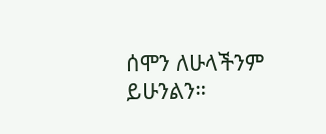ሰሞን ለሁላችንም ይሁንልን።